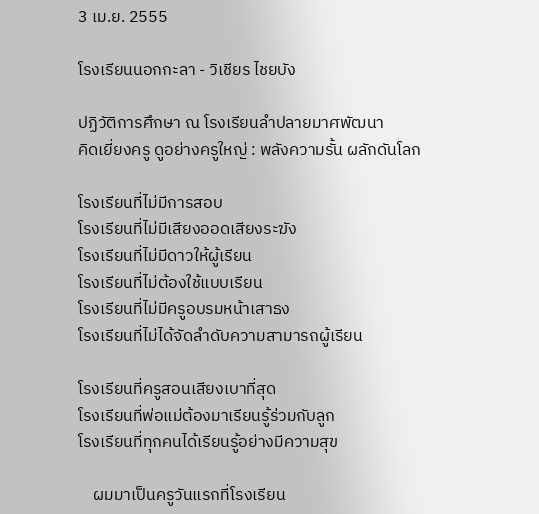3 เม.ย. 2555

โรงเรียนนอกกะลา - วิเชียร ไชยบัง

ปฏิวัติการศึกษา ณ โรงเรียนลำปลายมาศพัฒนา
คิดเยี่ยงครู ดูอย่างครูใหญ่ : พลังความรั้น ผลักดันโลก

โรงเรียนที่ไม่มีการสอบ
โรงเรียนที่ไม่มีเสียงออดเสียงระฆัง
โรงเรียนที่ไม่มีดาวให้ผู้เรียน
โรงเรียนที่ไม่ต้องใช้แบบเรียน
โรงเรียนที่ไม่มีครูอบรมหน้าเสาธง
โรงเรียนที่ไม่ได้จัดลำดับความสามารถผู้เรียน

โรงเรียนที่ครูสอนเสียงเบาที่สุด
โรงเรียนที่พ่อแม่ต้องมาเรียนรู้ร่วมกับลูก
โรงเรียนที่ทุกคนได้เรียนรู้อย่างมีความสุข

    ผมมาเป็นครูวันแรกที่โรงเรียน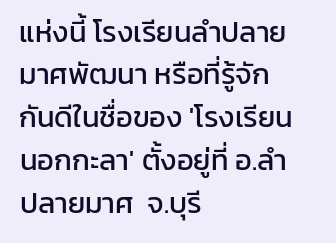แห่งนี้ โรงเรียนลำปลายมาศพัฒนา หรือที่รู้จักกันดีในชื่อของ 'โรงเรียนนอกกะลา' ตั้งอยู่ที่ อ.ลำปลายมาศ  จ.บุรี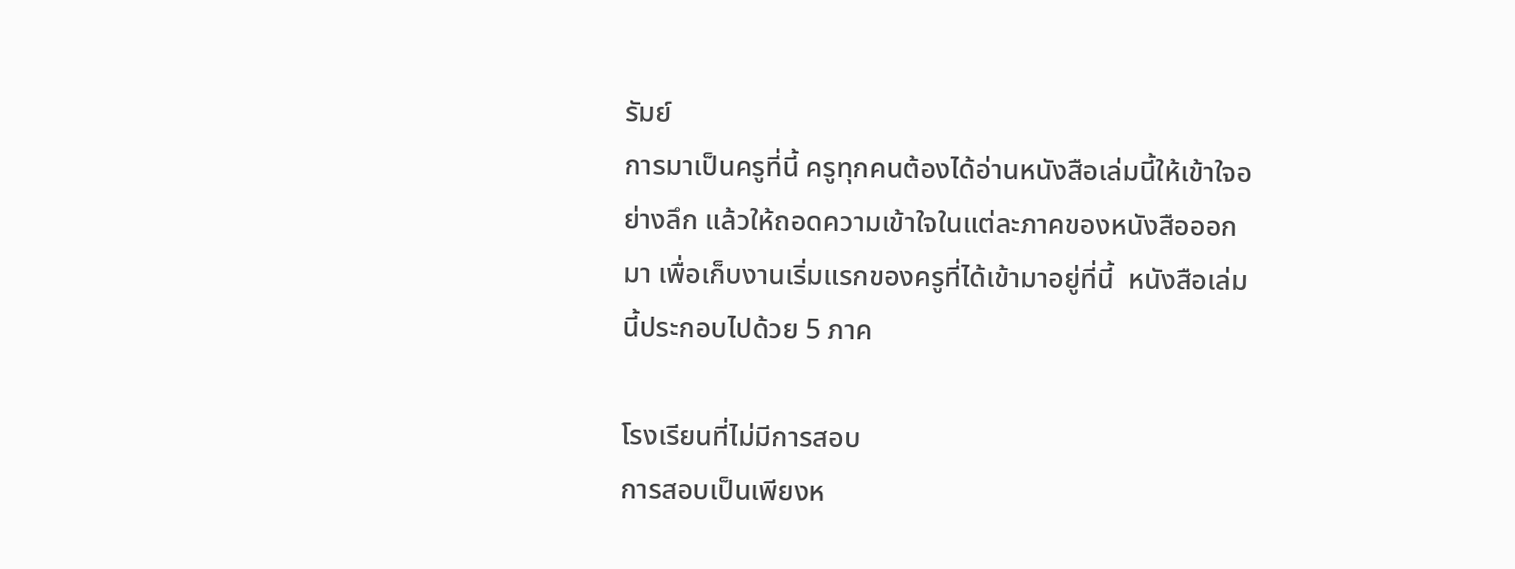รัมย์
การมาเป็นครูที่นี้ ครูทุกคนต้องได้อ่านหนังสือเล่มนี้ให้เข้าใจอย่างลึก แล้วให้ถอดความเข้าใจในแต่ละภาคของหนังสือออกมา เพื่อเก็บงานเริ่มแรกของครูที่ได้เข้ามาอยู่ที่นี้  หนังสือเล่มนี้ประกอบไปด้วย 5 ภาค

โรงเรียนที่ไม่มีการสอบ
การสอบเป็นเพียงห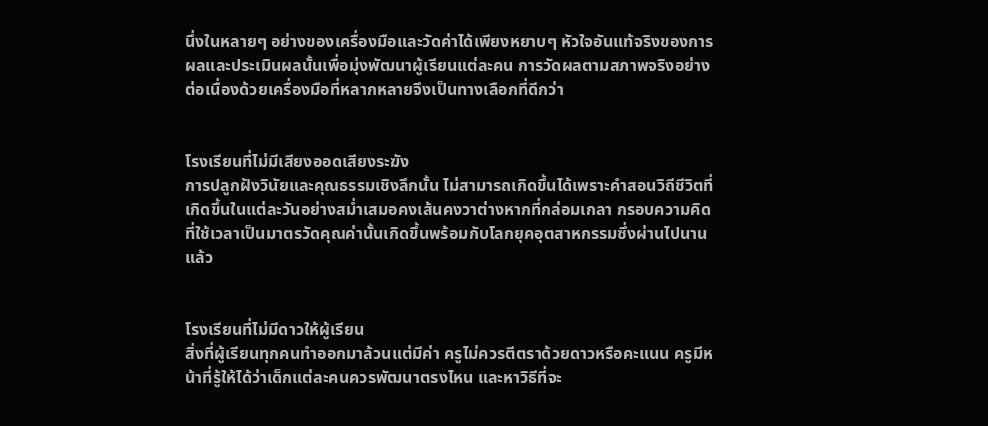นึ่งในหลายๆ อย่างของเครื่องมือและวัดค่าได้เพียงหยาบๆ หัวใจอันแท้จริงของการผลและประเมินผลนั้นเพื่อมุ่งพัฒนาผู้เรียนแต่ละคน การวัดผลตามสภาพจริงอย่างต่อเนื่องด้วยเครื่องมือที่หลากหลายจึงเป็นทางเลือกที่ดีกว่า


โรงเรียนที่ไม่มีเสียงออดเสียงระฆัง
การปลูกฝังวินัยและคุณธรรมเชิงลึกนั้น ไม่สามารถเกิดขึ้นได้เพราะคำสอนวิถีชีวิตที่เกิดขึ้นในแต่ละวันอย่างสม่ำเสมอคงเส้นคงวาต่างหากที่กล่อมเกลา กรอบความคิดที่ใช้เวลาเป็นมาตรวัดคุณค่านั้นเกิดขึ้นพร้อมกับโลกยุคอุตสาหกรรมซึ่งผ่านไปนานแล้ว


โรงเรียนที่ไม่มีดาวให้ผู้เรียน
สิ่งที่ผู้เรียนทุกคนทำออกมาล้วนแต่มีค่า ครูไม่ควรตีตราด้วยดาวหรือคะแนน ครูมีหน้าที่รู้ให้ได้ว่าเด็กแต่ละคนควรพัฒนาตรงไหน และหาวิธีที่จะ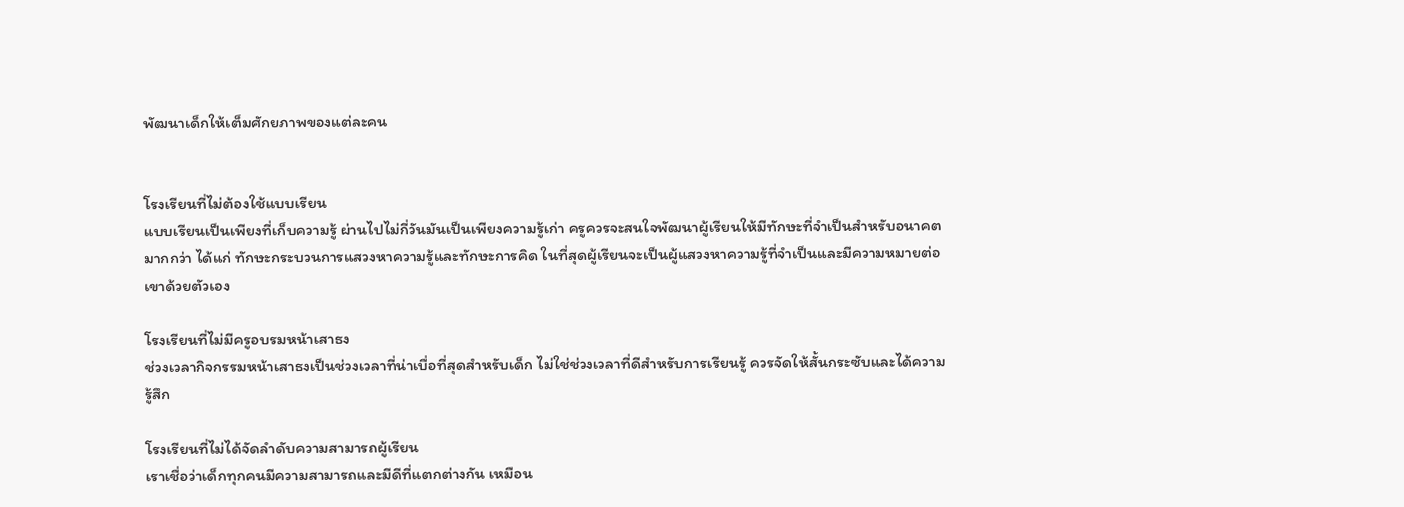พัฒนาเด็กให้เต็มศักยภาพของแต่ละคน


โรงเรียนที่ไม่ต้องใช้แบบเรียน
แบบเรียนเป็นเพียงที่เก็บความรู้ ผ่านไปไม่กี่วันมันเป็นเพียงความรู้เก่า ครูควรจะสนใจพัฒนาผู้เรียนให้มีทักษะที่จำเป็นสำหรับอนาคตมากกว่า ได้แก่ ทักษะกระบวนการแสวงหาความรู้และทักษะการคิด ในที่สุดผู้เรียนจะเป็นผู้แสวงหาความรู้ที่จำเป็นและมีความหมายต่อเขาด้วยตัวเอง

โรงเรียนที่ไม่มีครูอบรมหน้าเสาธง
ช่วงเวลากิจกรรมหน้าเสาธงเป็นช่วงเวลาที่น่าเบื่อที่สุดสำหรับเด็ก ไม่ใช่ช่วงเวลาที่ดีสำหรับการเรียนรู้ ควรจัดให้สั้นกระซับและได้ความรู้สึก

โรงเรียนที่ไม่ได้จัดลำดับความสามารถผู้เรียน
เราเชื่อว่าเด็กทุกคนมีความสามารถและมีดีที่แตกต่างกัน เหมือน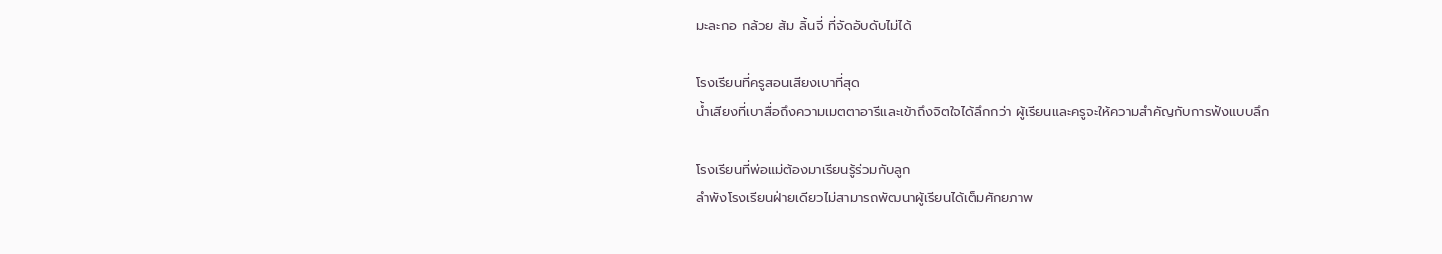มะละกอ กล้วย ส้ม ลิ้นจี่ ที่จัดอับดับไม่ได้

โรงเรียนที่ครูสอนเสียงเบาที่สุด
น้ำเสียงที่เบาสื่อถึงความเมตตาอารีและเข้าถึงจิตใจได้ลึกกว่า ผู้เรียนและครูจะให้ความสำคัญกับการฟังแบบลึก

โรงเรียนที่พ่อแม่ต้องมาเรียนรู้ร่วมกับลูก
ลำพังโรงเรียนฝ่ายเดียวไม่สามารถพัฒนาผู้เรียนได้เต็มศักยภาพ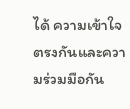ได้ ความเข้าใจตรงกันและความร่วมมือกัน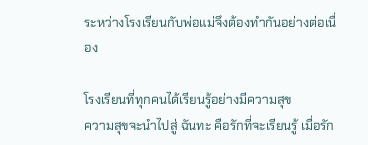ระหว่างโรงเรียนกับพ่อแม่จึงต้องทำกันอย่างต่อเนื่อง

โรงเรียนที่ทุกคนได้เรียนรู้อย่างมีความสุข
ความสุขจะนำไปสู่ ฉันทะ คือรักที่จะเรียนรู้ เมื่อรัก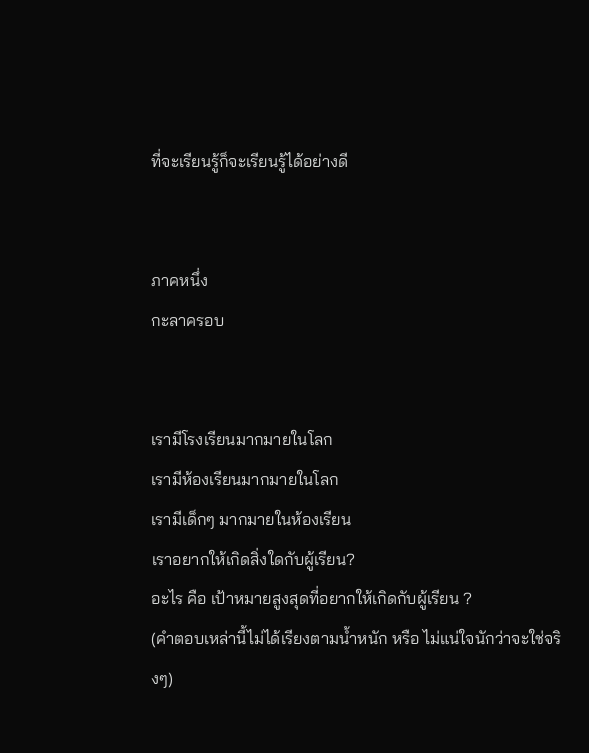ที่จะเรียนรู้ก็จะเรียนรู้ได้อย่างดี


ภาคหนึ่ง
กะลาครอบ


เรามีโรงเรียนมากมายในโลก
เรามีห้องเรียนมากมายในโลก
เรามีเด็กๆ มากมายในห้องเรียน
เราอยากให้เกิดสิ่งใดกับผู้เรียน?
อะไร คือ เป้าหมายสูงสุดที่อยากให้เกิดกับผู้เรียน ?
(คำตอบเหล่านี้ไม่ได้เรียงตามน้ำหนัก หรือ ไม่แน่ใจนักว่าจะใช่จริงๆ)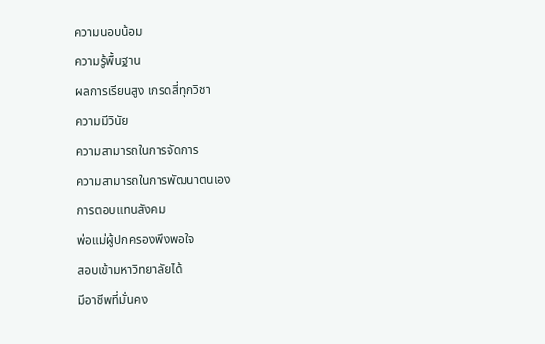ความนอบน้อม
ความรู้พื้นฐาน
ผลการเรียนสูง เกรดสี่ทุกวิชา
ความมีวินัย
ความสามารถในการจัดการ
ความสามารถในการพัฒนาตนเอง
การตอบแทนสังคม
พ่อแม่ผู้ปกครองพึงพอใจ
สอบเข้ามหาวิทยาลัยได้
มีอาชีพที่มั่นคง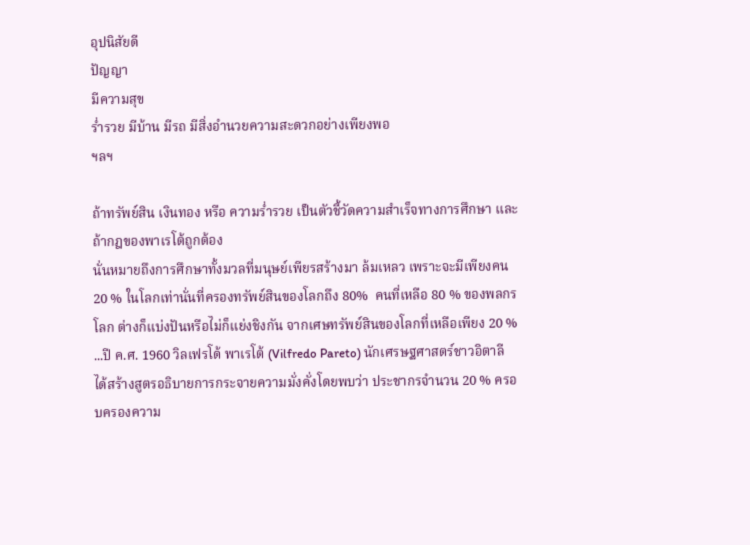อุปนิสัยดี
ปัญญา
มีความสุข
ร่ำรวย มีบ้าน มีรถ มีสิ่งอำนวยความสะดวกอย่างเพียงพอ
ฯลฯ

ถ้าทรัพย์สิน เงินทอง หรือ ความร่ำรวย เป็นตัวชี้วัดความสำเร็จทางการศึกษา และ ถ้ากฎของพาเรโต้ถูกต้อง
นั่นหมายถึงการศึกษาทั้งมวลที่มนุษย์เพียรสร้างมา ล้มเหลว เพราะจะมีเพียงคน 20 % ในโลกเท่านั่นที่ครองทรัพย์สินของโลกถึง 80%  คนที่เหลือ 80 % ของพลกรโลก ต่างก็แบ่งปันหรือไม่ก็แย่งชิงกัน จากเศษทรัพย์สินของโลกที่เหลือเพียง 20 %
...ปี ค.ศ. 1960 วิลเฟรโด้ พาเรโต้ (Vilfredo Pareto) นักเศรษฐศาสตร์ชาวอิตาลี ได้สร้างสูตรอธิบายการกระจายความมั่งคั่งโดยพบว่า ประชากรจำนวน 20 % ครอบครองความ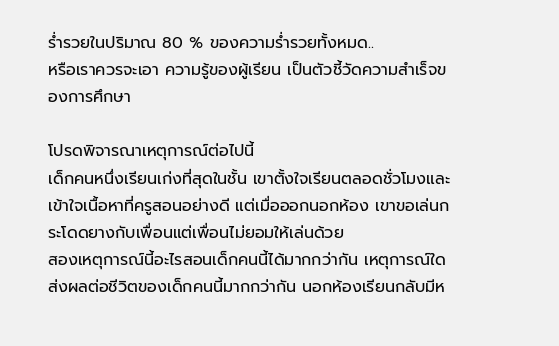ร่ำรวยในปริมาณ 80 % ของความร่ำรวยทั้งหมด..
หรือเราควรจะเอา ความรู้ของผู้เรียน เป็นตัวชี้วัดความสำเร็จของการศึกษา

โปรดพิจารณาเหตุการณ์ต่อไปนี้
เด็กคนหนึ่งเรียนเก่งที่สุดในชั้น เขาตั้งใจเรียนตลอดชั่วโมงและเข้าใจเนื้อหาที่ครูสอนอย่างดี แต่เมื่อออกนอกห้อง เขาขอเล่นกระโดดยางกับเพื่อนแต่เพื่อนไม่ยอมให้เล่นด้วย
สองเหตุการณ์นี้อะไรสอนเด็กคนนี้ได้มากกว่ากัน เหตุการณ์ใดส่งผลต่อชีวิตของเด็กคนนี้มากกว่ากัน นอกห้องเรียนกลับมีห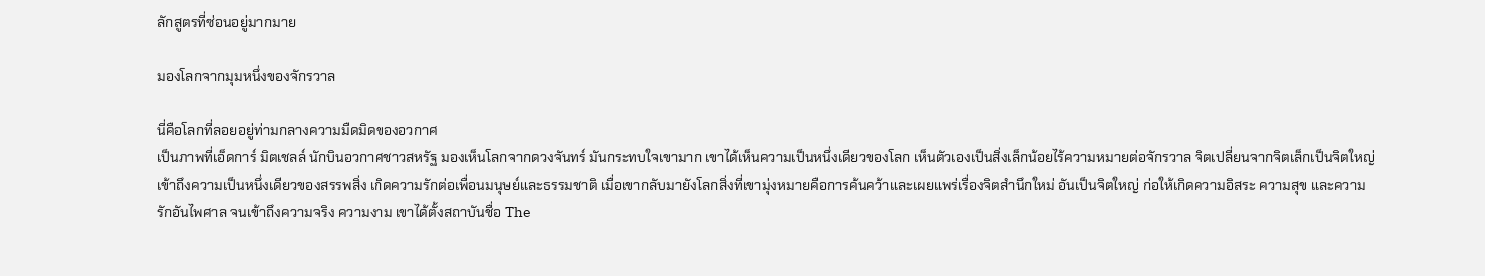ลักสูตรที่ซ่อนอยู่มากมาย

มองโลกจากมุมหนึ่งของจักรวาล

นี่คือโลกที่ลอยอยู่ท่ามกลางความมืดมิดของอวกาศ
เป็นภาพที่เอ็ดการ์ มิตเชลล์ นักบินอวกาศชาวสหรัฐ มองเห็นโลกจากดวงจันทร์ มันกระทบใจเขามาก เขาได้เห็นความเป็นหนึ่งเดียวของโลก เห็นตัวเองเป็นสิ่งเล็กน้อยไร้ความหมายต่อจักรวาล จิตเปลี่ยนจากจิตเล็กเป็นจิตใหญ่ เข้าถึงความเป็นหนึ่งเดียวของสรรพสิ่ง เกิดความรักต่อเพื่อนมนุษย์และธรรมชาติ เมื่อเขากลับมายังโลกสิ่งที่เขามุ่งหมายคือการค้นคว้าและเผยแพร่เรื่องจิตสำนึกใหม่ อันเป็นจิตใหญ่ ก่อให้เกิดความอิสระ ความสุข และความรักอันไพศาล จนเข้าถึงความจริง ความงาม เขาได้ตั้งสถาบันชื่อ The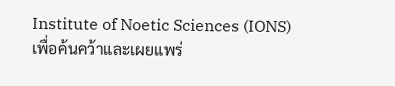Institute of Noetic Sciences (IONS) เพื่อค้นคว้าและเผยแพร่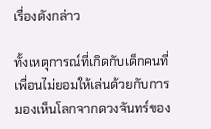เรื่องดังกล่าว

ทั้งเหตุการณ์ที่เกิดกับเด็กคนที่เพื่อนไม่ยอมให้เล่นด้วยกับการมองเห็นโลกจากดวงจันทร์ของ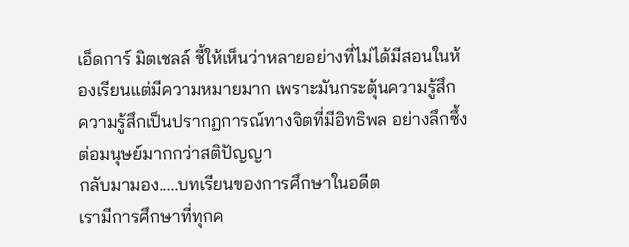เอ็ดการ์ มิตเชลล์ ชี้ให้เห็นว่าหลายอย่างที่ไม่ได้มีสอนในห้องเรียนแต่มีความหมายมาก เพราะมันกระตุ้นความรู้สึก ความรู้สึกเป็นปรากฏการณ์ทางจิตที่มีอิทธิพล อย่างลึกซึ้งต่อมนุษย์มากกว่าสติปัญญา
กลับมามอง.....บทเรียนของการศึกษาในอดีต
เรามีการศึกษาที่ทุกค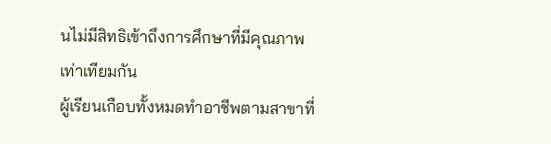นไม่มีสิทธิเข้าถึงการศึกษาที่มีคุณภาพเท่าเทียมกัน
ผู้เรียนเกือบทั้งหมดทำอาชีพตามสาขาที่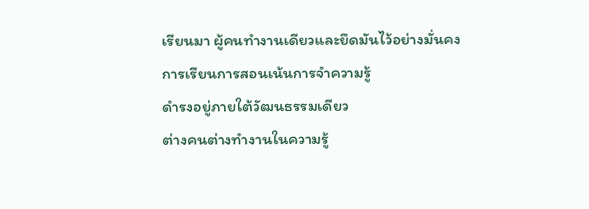เรียนมา ผู้คนทำงานเดียวและยึดมันไว้อย่างมั่นคง
การเรียนการสอนเน้นการจำความรู้
ดำรงอยู่ภายใต้วัฒนธรรมเดียว
ต่างคนต่างทำงานในความรู้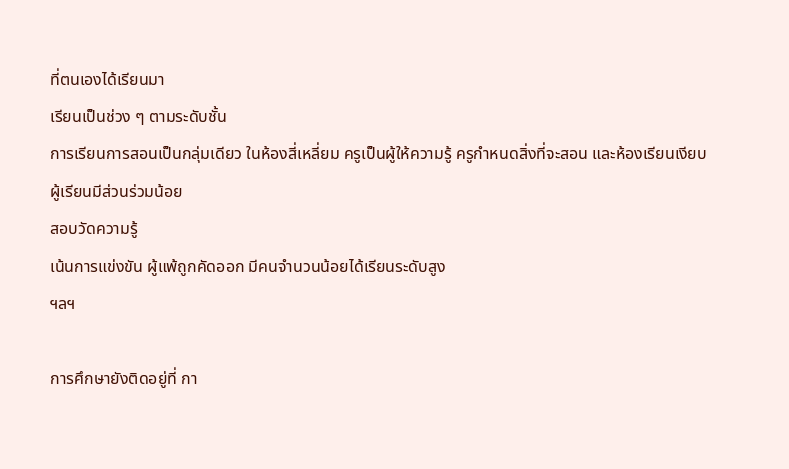ที่ตนเองได้เรียนมา
เรียนเป็นช่วง ๆ ตามระดับชั้น
การเรียนการสอนเป็นกลุ่มเดียว ในห้องสี่เหลี่ยม ครูเป็นผู้ให้ความรู้ ครูกำหนดสิ่งที่จะสอน และห้องเรียนเงียบ ผู้เรียนมีส่วนร่วมน้อย
สอบวัดความรู้
เน้นการแข่งขัน ผู้แพ้ถูกคัดออก มีคนจำนวนน้อยได้เรียนระดับสูง
ฯลฯ

การศึกษายังติดอยู่ที่ กา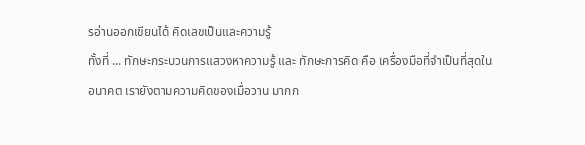รอ่านออกเขียนได้ คิดเลขเป็นและความรู้
ทั้งที่ ... ทักษะกระบวนการแสวงหาความรู้ และ ทักษะการคิด คือ เครื่องมือที่จำเป็นที่สุดในอนาคต เรายังตามความคิดของเมื่อวาน มากก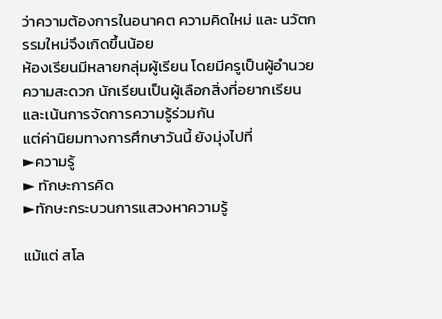ว่าความต้องการในอนาคต ความคิดใหม่ และ นวัตกรรมใหม่จึงเกิดขึ้นน้อย
ห้องเรียนมีหลายกลุ่มผู้เรียน โดยมีครูเป็นผู้อำนวยความสะดวก นักเรียนเป็นผู้เลือกสิ่งที่อยากเรียนและเน้นการจัดการความรู้ร่วมกัน
แต่ค่านิยมทางการศึกษาวันนี้ ยังมุ่งไปที่
►ความรู้
► ทักษะการคิด
►ทักษะกระบวนการแสวงหาความรู้

แม้แต่ สโล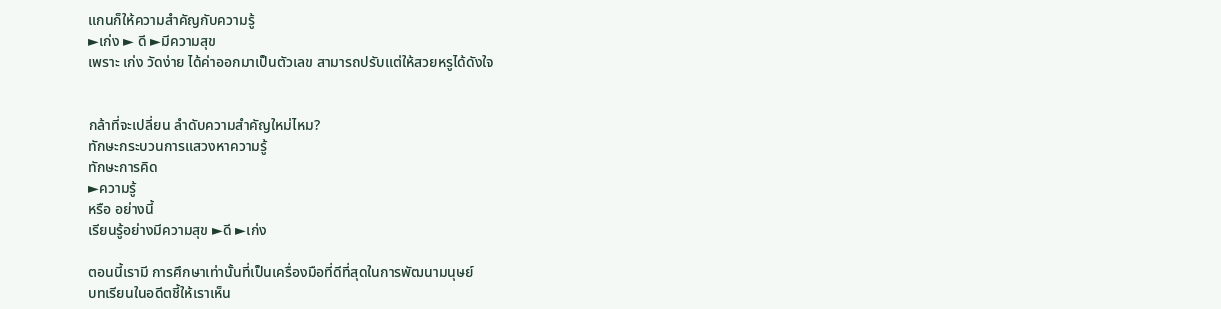แกนก็ให้ความสำคัญกับความรู้
►เก่ง ► ดี ►มีความสุข
เพราะ เก่ง วัดง่าย ได้ค่าออกมาเป็นตัวเลข สามารถปรับแต่ให้สวยหรูได้ดังใจ


กล้าที่จะเปลี่ยน ลำดับความสำคัญใหม่ไหม?
ทักษะกระบวนการแสวงหาความรู้
ทักษะการคิด
►ความรู้
หรือ อย่างนี้
เรียนรู้อย่างมีความสุข ►ดี ►เก่ง

ตอนนี้เรามี การศึกษาเท่านั้นที่เป็นเครื่องมือที่ดีที่สุดในการพัฒนามนุษย์
บทเรียนในอดีตชี้ให้เราเห็น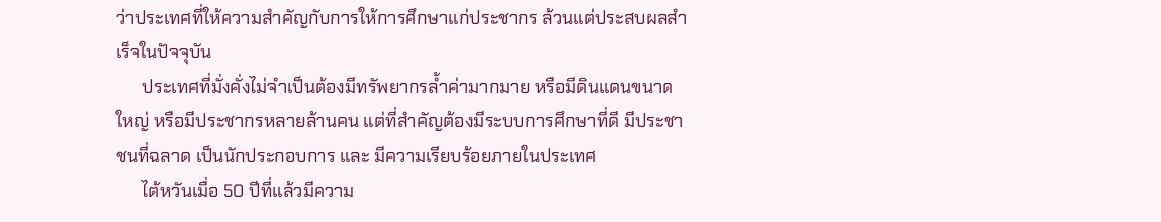ว่าประเทศที่ให้ความสำคัญกับการให้การศึกษาแก่ประชากร ล้วนแต่ประสบผลสำเร็จในปัจจุบัน
      ประเทศที่มั่งคั่งไม่จำเป็นต้องมีทรัพยากรล้ำค่ามากมาย หรือมีดินแดนขนาดใหญ่ หรือมีประชากรหลายล้านคน แต่ที่สำคัญต้องมีระบบการศึกษาที่ดี มีประชาชนที่ฉลาด เป็นนักประกอบการ และ มีความเรียบร้อยภายในประเทศ
      ไต้หวันเมื่อ 50 ปีที่แล้วมีความ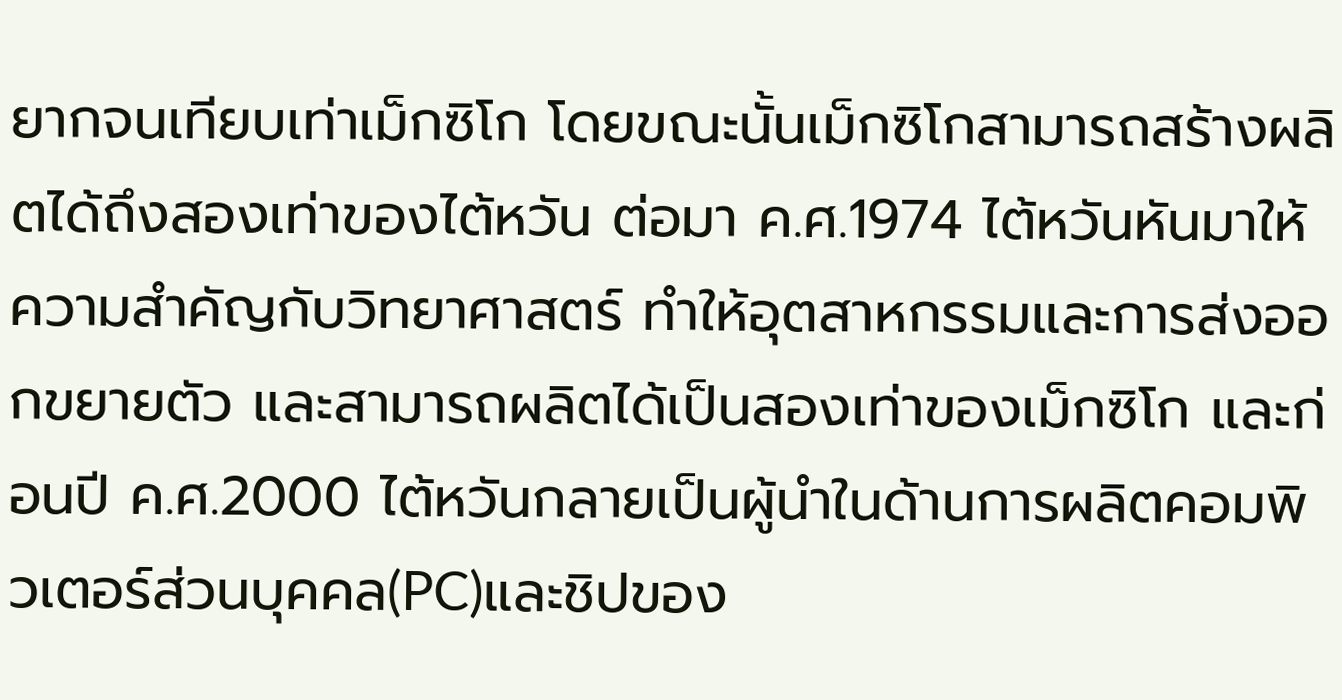ยากจนเทียบเท่าเม็กซิโก โดยขณะนั้นเม็กซิโกสามารถสร้างผลิตได้ถึงสองเท่าของไต้หวัน ต่อมา ค.ศ.1974 ไต้หวันหันมาให้ความสำคัญกับวิทยาศาสตร์ ทำให้อุตสาหกรรมและการส่งออกขยายตัว และสามารถผลิตได้เป็นสองเท่าของเม็กซิโก และก่อนปี ค.ศ.2000 ไต้หวันกลายเป็นผู้นำในด้านการผลิตคอมพิวเตอร์ส่วนบุคคล(PC)และชิปของ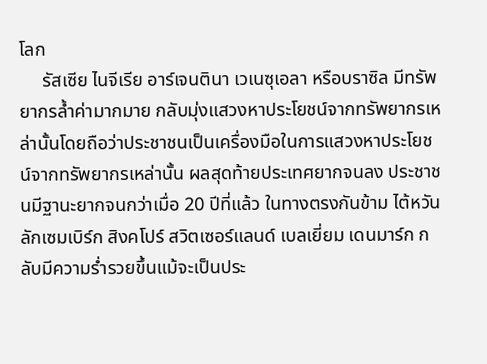โลก
     รัสเซีย ไนจีเรีย อาร์เจนตินา เวเนซุเอลา หรือบราซิล มีทรัพยากรล้ำค่ามากมาย กลับมุ่งแสวงหาประโยชน์จากทรัพยากรเหล่านั้นโดยถือว่าประชาชนเป็นเครื่องมือในการแสวงหาประโยชน์จากทรัพยากรเหล่านั้น ผลสุดท้ายประเทศยากจนลง ประชาชนมีฐานะยากจนกว่าเมื่อ 20 ปีที่แล้ว ในทางตรงกันข้าม ไต้หวัน ลักเซมเบิร์ก สิงคโปร์ สวิตเซอร์แลนด์ เบลเยี่ยม เดนมาร์ก กลับมีความร่ำรวยขึ้นแม้จะเป็นประ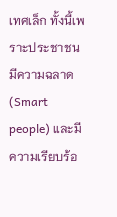เทศเล็ก ทั้งนี้เพราะประชาชนมีความฉลาด (Smart people) และมีความเรียบร้อ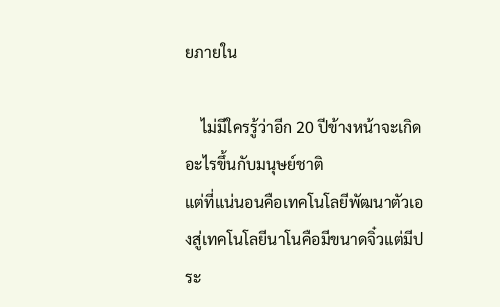ยภายใน

    ไม่มีใครรู้ว่าอีก 20 ปีข้างหน้าจะเกิดอะไรขึ้นกับมนุษย์ชาติ
แต่ที่แน่นอนคือเทคโนโลยีพัฒนาตัวเองสู่เทคโนโลยีนาโนคือมีขนาดจิ๋วแต่มีประ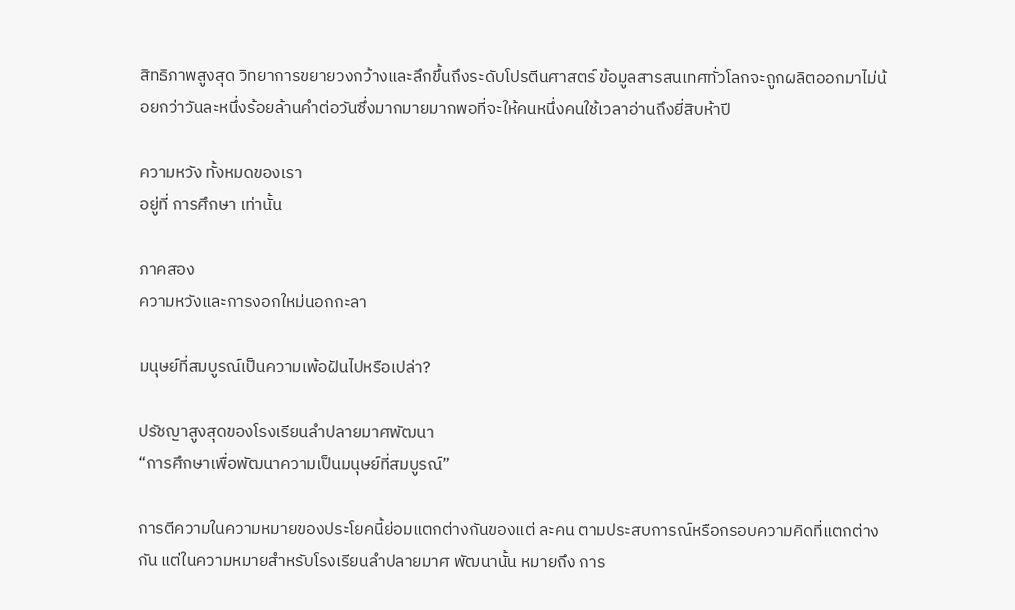สิทธิภาพสูงสุด วิทยาการขยายวงกว้างและลึกขึ้นถึงระดับโปรตีนศาสตร์ ข้อมูลสารสนเทศทั่วโลกจะถูกผลิตออกมาไม่น้อยกว่าวันละหนึ่งร้อยล้านคำต่อวันซึ่งมากมายมากพอที่จะให้คนหนึ่งคนใช้เวลาอ่านถึงยี่สิบห้าปี

ความหวัง ทั้งหมดของเรา
อยู่ที่ การศึกษา เท่านั้น

ภาคสอง
ความหวังและการงอกใหม่นอกกะลา

มนุษย์ที่สมบูรณ์เป็นความเพ้อฝันไปหรือเปล่า?

ปรัชญาสูงสุดของโรงเรียนลำปลายมาศพัฒนา
“การศึกษาเพื่อพัฒนาความเป็นมนุษย์ที่สมบูรณ์”

การตีความในความหมายของประโยคนี้ย่อมแตกต่างกันของแต่ ละคน ตามประสบการณ์หรือกรอบความคิดที่แตกต่างกัน แต่ในความหมายสำหรับโรงเรียนลำปลายมาศ พัฒนานั้น หมายถึง การ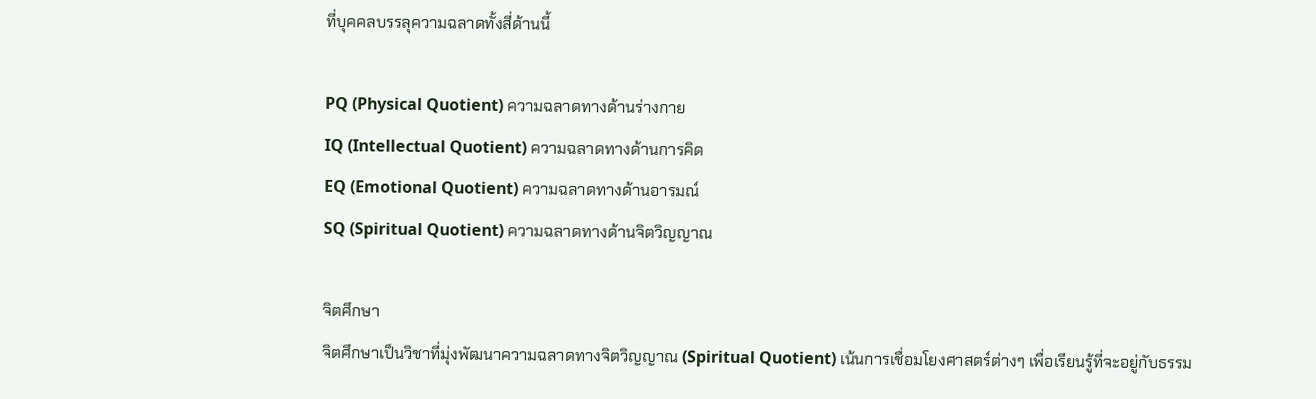ที่บุคคลบรรลุความฉลาดทั้งสี่ด้านนี้

PQ (Physical Quotient) ความฉลาดทางด้านร่างกาย
IQ (Intellectual Quotient) ความฉลาดทางด้านการคิด
EQ (Emotional Quotient) ความฉลาดทางด้านอารมณ์
SQ (Spiritual Quotient) ความฉลาดทางด้านจิตวิญญาณ

จิตศึกษา
จิตศึกษาเป็นวิชาที่มุ่งพัฒนาความฉลาดทางจิตวิญญาณ (Spiritual Quotient) เน้นการเชื่อมโยงศาสตร์ต่างๆ เพื่อเรียนรู้ที่จะอยู่กับธรรม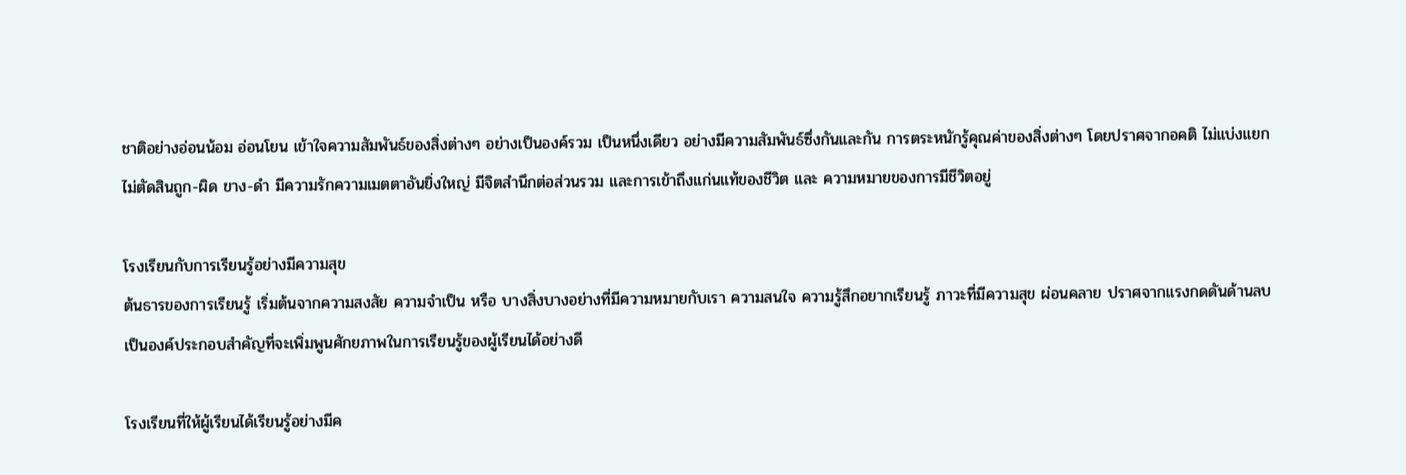ชาติอย่างอ่อนน้อม อ่อนโยน เข้าใจความสัมพันธ์ของสิ่งต่างๆ อย่างเป็นองค์รวม เป็นหนึ่งเดียว อย่างมีความสัมพันธ์ซึ่งกันและกัน การตระหนักรู้คุณค่าของสิ่งต่างๆ โดยปราศจากอคติ ไม่แบ่งแยก ไม่ตัดสินถูก-ผิด ขาง-ดำ มีความรักความเมตตาอันยิ่งใหญ่ มีจิตสำนึกต่อส่วนรวม และการเข้าถึงแก่นแท้ของชีวิต และ ความหมายของการมีชีวิตอยู่

โรงเรียนกับการเรียนรู้อย่างมีความสุข
ต้นธารของการเรียนรู้ เริ่มต้นจากความสงสัย ความจำเป็น หรือ บางสิ่งบางอย่างที่มีความหมายกับเรา ความสนใจ ความรู้สึกอยากเรียนรู้ ภาวะที่มีความสุข ผ่อนคลาย ปราศจากแรงกดดันด้านลบ เป็นองค์ประกอบสำคัญที่จะเพิ่มพูนศักยภาพในการเรียนรู้ของผู้เรียนได้อย่างดี

โรงเรียนที่ให้ผู้เรียนได้เรียนรู้อย่างมีค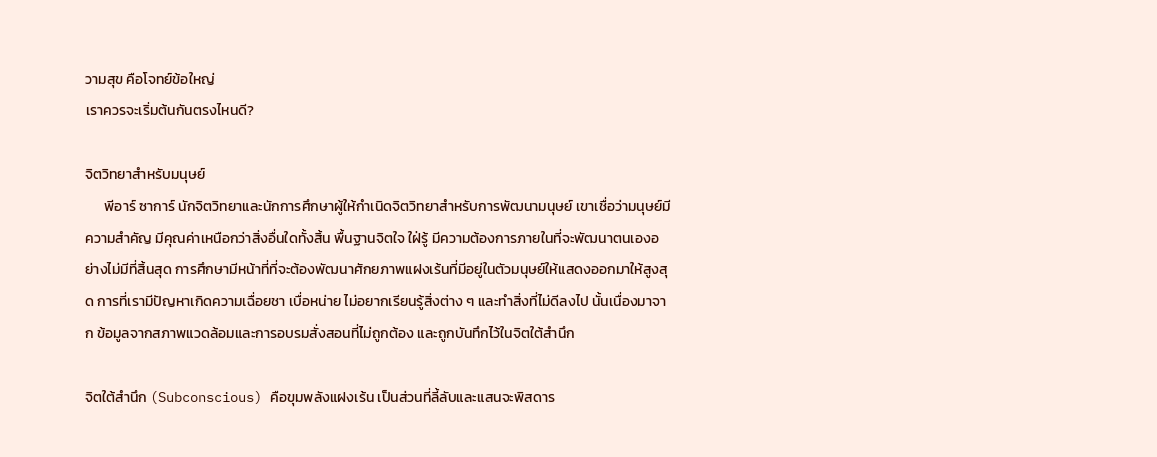วามสุข คือโจทย์ข้อใหญ่
เราควรจะเริ่มต้นกันตรงไหนดี?

จิตวิทยาสำหรับมนุษย์
      พีอาร์ ซาการ์ นักจิตวิทยาและนักการศึกษาผู้ให้กำเนิดจิตวิทยาสำหรับการพัฒนามนุษย์ เขาเชื่อว่ามนุษย์มีความสำคัญ มีคุณค่าเหนือกว่าสิ่งอื่นใดทั้งสิ้น พื้นฐานจิตใจ ใฝ่รู้ มีความต้องการภายในที่จะพัฒนาตนเองอย่างไม่มีที่สิ้นสุด การศึกษามีหน้าที่ที่จะต้องพัฒนาศักยภาพแฝงเร้นที่มีอยู่ในตัวมนุษย์ให้แสดงออกมาให้สูงสุด การที่เรามีปัญหาเกิดความเฉื่อยชา เบื่อหน่าย ไม่อยากเรียนรู้สิ่งต่าง ๆ และทำสิ่งที่ไม่ดีลงไป นั้นเนื่องมาจาก ข้อมูลจากสภาพแวดล้อมและการอบรมสั่งสอนที่ไม่ถูกต้อง และถูกบันทึกไว้ในจิตใต้สำนึก

จิตใต้สำนึก (Subconscious) คือขุมพลังแฝงเร้น เป็นส่วนที่ลี้ลับและแสนจะพิสดาร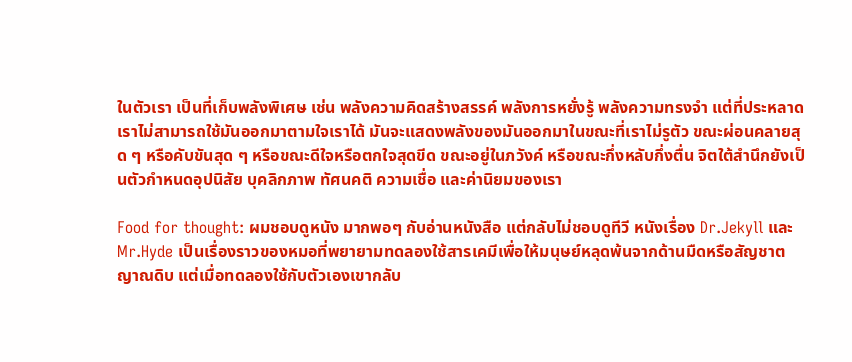ในตัวเรา เป็นที่เก็บพลังพิเศษ เช่น พลังความคิดสร้างสรรค์ พลังการหยั่งรู้ พลังความทรงจำ แต่ที่ประหลาดเราไม่สามารถใช้มันออกมาตามใจเราได้ มันจะแสดงพลังของมันออกมาในขณะที่เราไม่รูตัว ขณะผ่อนคลายสุด ๆ หรือคับขันสุด ๆ หรือขณะดีใจหรือตกใจสุดขีด ขณะอยู่ในภวังค์ หรือขณะกึ่งหลับกึ่งตื่น จิตใต้สำนึกยังเป็นตัวกำหนดอุปนิสัย บุคลิกภาพ ทัศนคติ ความเชื่อ และค่านิยมของเรา

Food for thought: ผมชอบดูหนัง มากพอๆ กับอ่านหนังสือ แต่กลับไม่ชอบดูทีวี หนังเรื่อง Dr.Jekyll และ Mr.Hyde เป็นเรื่องราวของหมอที่พยายามทดลองใช้สารเคมีเพื่อให้มนุษย์หลุดพ้นจากด้านมืดหรือสัญชาตญาณดิบ แต่เมื่อทดลองใช้กับตัวเองเขากลับ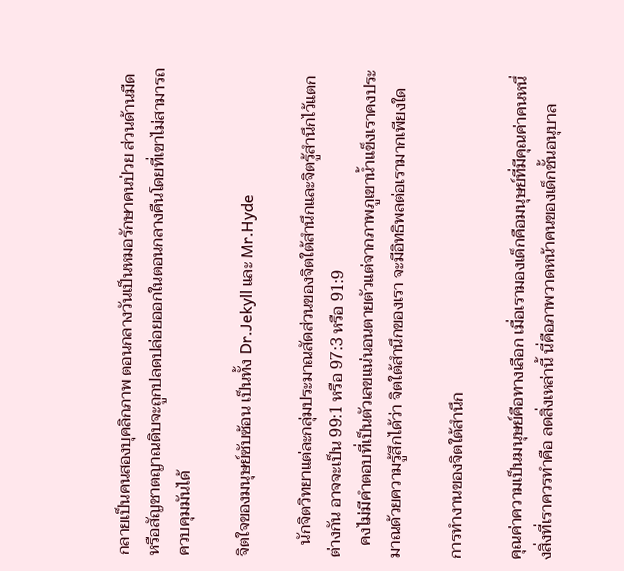กลายเป็นคนสองบุคลิกภาพ ตอนกลางวันเป็นหมอรักษาคนป่วย ส่วนด้านมืดหรือสัญชาตญาณดิบจะถูกปลดปล่อยออกในตอนกลางคืนโดยที่เขาไม่สามารถควบคุมมันได้

จิตใจของมนุษย์ซับซ้อน เป็นทั้ง Dr.Jekyll และ Mr.Hyde

   นักจิตวิทยาแต่ละกลุ่มประมาณสัดส่วนของจิตใต้สำนึกและจิตรู้สำนึกไว้แตกต่างกัน อาจจะเป็น 99:1 หรือ 97:3 หรือ 91:9
   คงไม่มีคำตอบที่เป็นตัวเลขแน่นอนตายตัวแต่จากภาพภูเขาน้ำแข็งเราคงประมาณด้วยความรู้สึกได้ว่า จิตใต้สำนึกของเรา จะมีอิทธิพลต่อเรามากเพียงใด

การทำงานของจิตใต้สำนึก

คุณค่าความเป็นมนุษย์คือทางเลือก เมื่อเรามองเด็กคือมนุษย์ที่มีคุณค่าคนหนึ่งสิ่งที่เราควรทำคือ ลดสิ่งเหล่านี้ นี่คือภาพวาดหน้าคนของเด็กชั้นอนุบาล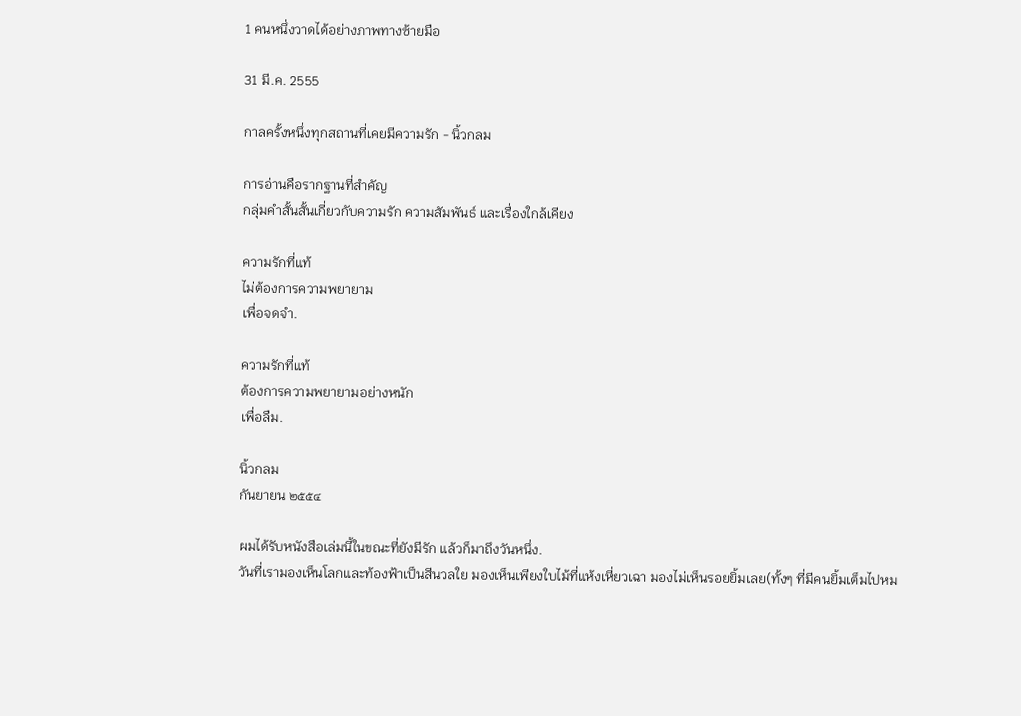1 คนหนึ่งวาดได้อย่างภาพทางซ้ายมือ

31 มี.ค. 2555

กาลครั้งหนึ่งทุกสถานที่เคยมีความรัก - นิ้วกลม

การอ่านคือรากฐานที่สำคัญ
กลุ่มคำสั้นสั้นเกี่ยวกับความรัก ความสัมพันธ์ และเรื่องใกล้เคียง

ความรักที่แท้
ไม่ต้องการความพยายาม
เพื่อจดจำ.

ความรักที่แท้
ต้องการความพยายามอย่างหนัก
เพื่อลืม.

นิ้วกลม
กันยายน ๒๕๕๔

ผมได้รับหนังสือเล่มนี้ในขณะที่ยังมีรัก แล้วก็มาถึงวันหนึ่ง.
วันที่เรามองเห็นโลกและท้องฟ้าเป็นสีนวลใย มองเห็นเพียงใบไม้ที่แห้งเหี่ยวเฉา มองไม่เห็นรอยยิ้มเลย(ทั้งๆ ที่มีคนยิ้มเต็มไปหม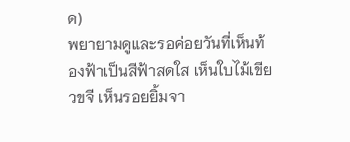ด)
พยายามดูและรอค่อยวันที่เห็นท้องฟ้าเป็นสีฟ้าสดใส เห็นใบไม้เขียวขจี เห็นรอยยิ้มจา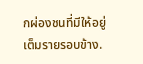กผ่องชนที่มีให้อยู่เต็มรายรอบข้าง.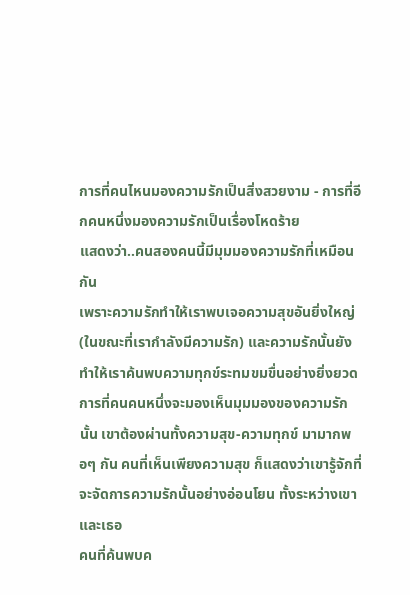การที่คนไหนมองความรักเป็นสิ่งสวยงาม - การที่อีกคนหนึ่งมองความรักเป็นเรื่องโหดร้าย
แสดงว่า..คนสองคนนี้มีมุมมองความรักที่เหมือนกัน
เพราะความรักทำให้เราพบเจอความสุขอันยิ่งใหญ่(ในขณะที่เรากำลังมีความรัก) และความรักนั้นยังทำให้เราค้นพบความทุกข์ระทมขมขื่นอย่างยิ่งยวด
การที่คนคนหนึ่งจะมองเห็นมุมมองของความรักนั้น เขาต้องผ่านทั้งความสุข-ความทุกข์ มามากพอๆ กัน คนที่เห็นเพียงความสุข ก็แสดงว่าเขารู้จักที่จะจัดการความรักนั้นอย่างอ่อนโยน ทั้งระหว่างเขาและเธอ
คนที่ค้นพบค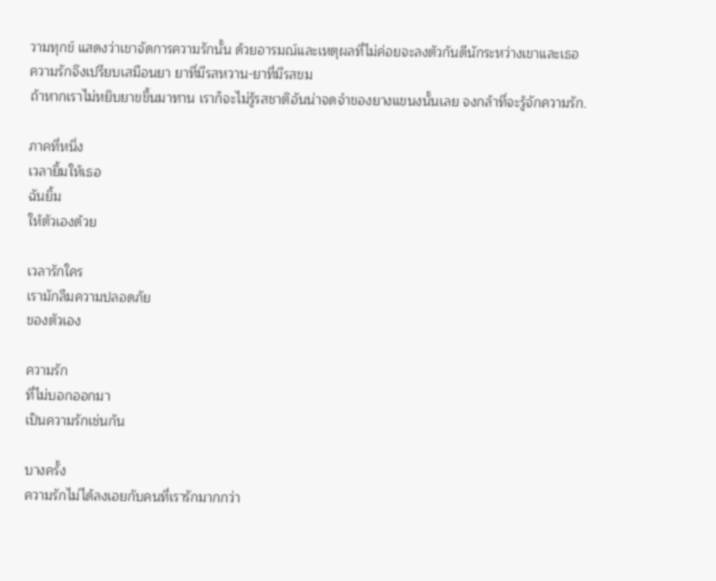วามทุกข์ แสดงว่าเขาจัดการความรักนั้น ด้วยอารมณ์และเหตุผลที่ไม่ค่อยจะลงตัวกันดีนักระหว่างเขาและเธอ
ความรักจึงเปรียบเสมือนยา ยาที่มีรสหวาน-ยาที่มีรสขม
ถ้าหากเราไม่หยิบยาขขึ้นมาทาน เราก็จะไม่รู้รสชาติอันน่าจดจำของยางแขนงนั้นเลย จงกล้าที่จะรู้จักความรัก.

ภาคที่หนึ่ง
เวลายิ้มให้เธอ
ฉันยิ้ม
ให้ตัวเองด้วย

เวลารักใคร
เรามักลืมความปลอดภัย
ของตัวเอง

ความรัก
ที่ไม่บอกออกมา
เป็นความรักเช่นกัน

บางครั้ง
ความรักไม่ได้ลงเอยกับคนที่เรารักมากกว่า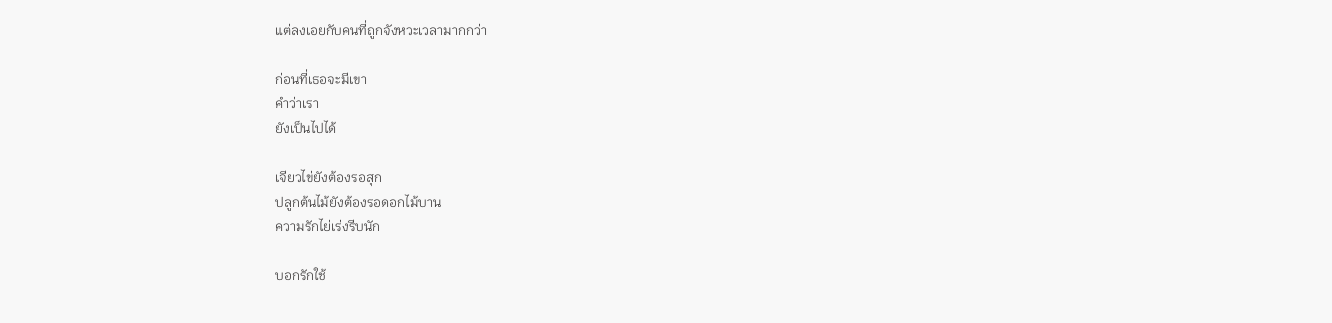แต่ลงเอยกับคนที่ถูกจังหวะเวลามากกว่า

ก่อนที่เธอจะมีเขา
คำว่าเรา
ยังเป็นไปได้

เจียวไข่ยังต้องรอสุก
ปลูกต้นไม้ยังต้องรอดอกไม้บาน
ความรักไย่เร่งรีบนัก

บอกรักใช้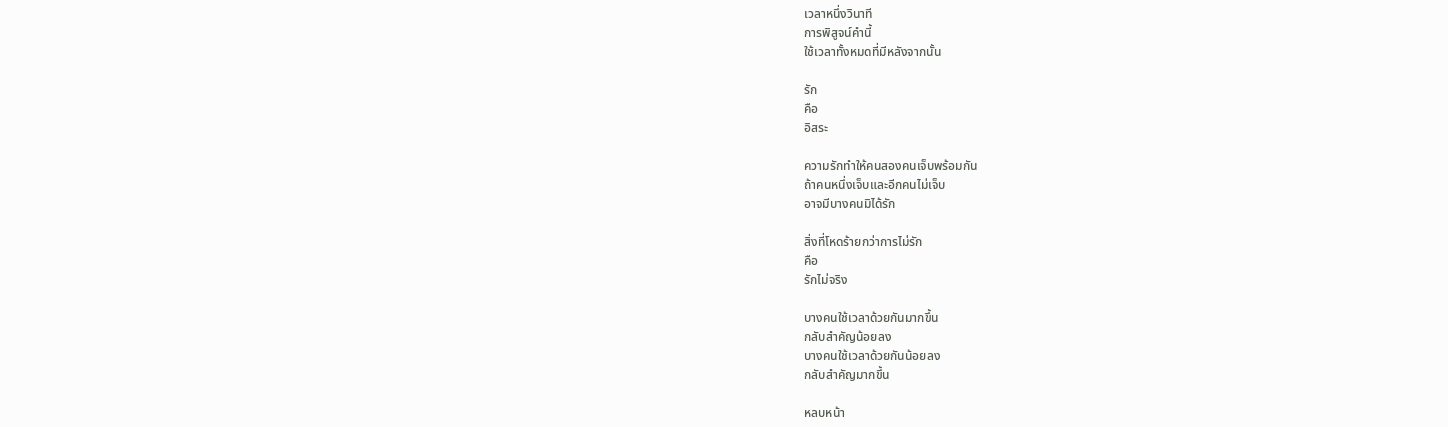เวลาหนึ่งวินาที
การพิสูจน์คำนี้
ใช้เวลาทั้งหมดที่มีหลังจากนั้น

รัก
คือ
อิสระ

ความรักทำให้คนสองคนเจ็บพร้อมกัน
ถ้าคนหนึ่งเจ็บและอีกคนไม่เจ็บ
อาจมีบางคนมิได้รัก

สิ่งที่โหดร้ายกว่าการไม่รัก
คือ
รักไม่จริง

บางคนใช้เวลาด้วยกันมากขึ้น
กลับสำคัญน้อยลง
บางคนใช้เวลาด้วยกันน้อยลง
กลับสำคัญมากขึ้น

หลบหน้า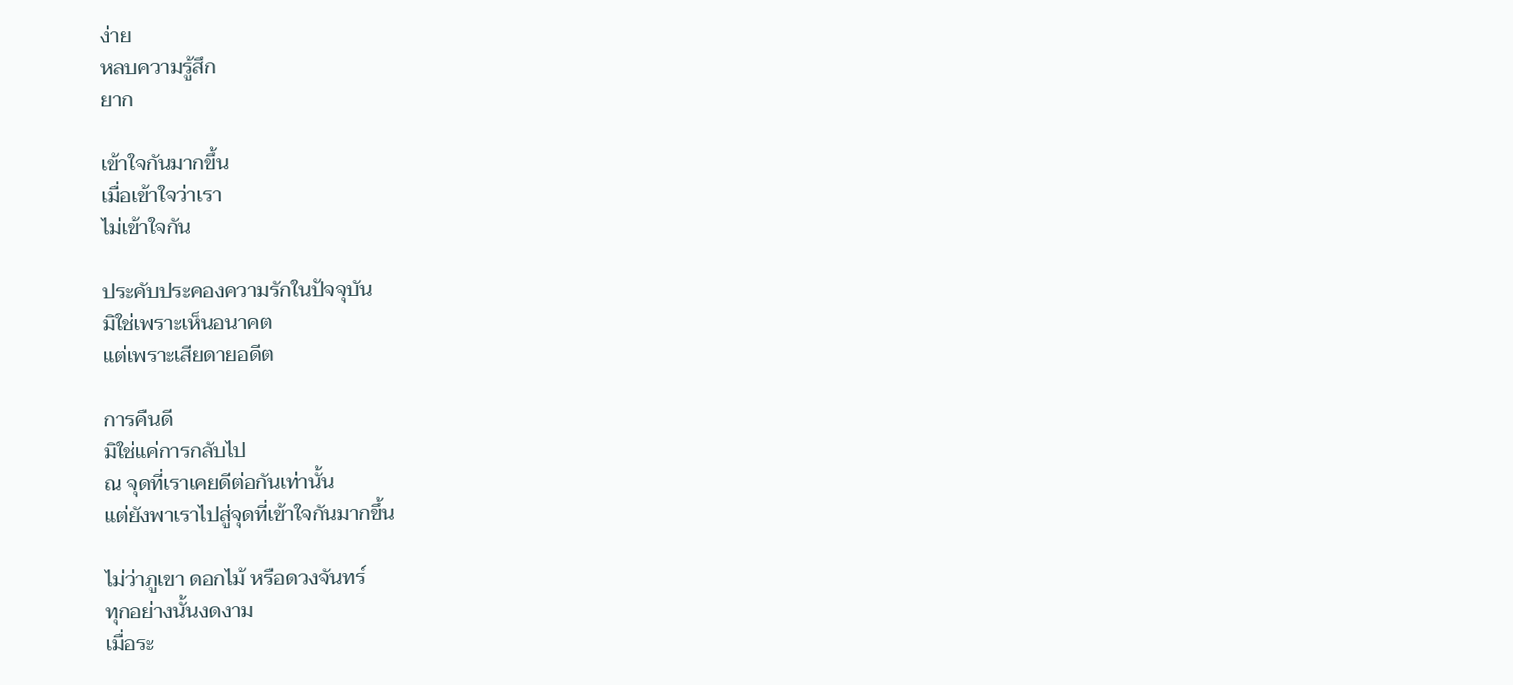ง่าย
หลบความรู้สึก
ยาก

เข้าใจกันมากขึ้น
เมื่อเข้าใจว่าเรา
ไม่เข้าใจกัน

ประคับประคองความรักในปัจจุบัน
มิใช่เพราะเห็นอนาคต
แต่เพราะเสียดายอดีต

การคืนดี
มิใช่แค่การกลับไป
ณ จุดที่เราเคยดีต่อกันเท่านั้น
แต่ยังพาเราไปสู่จุดที่เข้าใจกันมากขึ้น

ไม่ว่าภูเขา ดอกไม้ หรือดวงจันทร์
ทุกอย่างนั้นงดงาม
เมื่อระ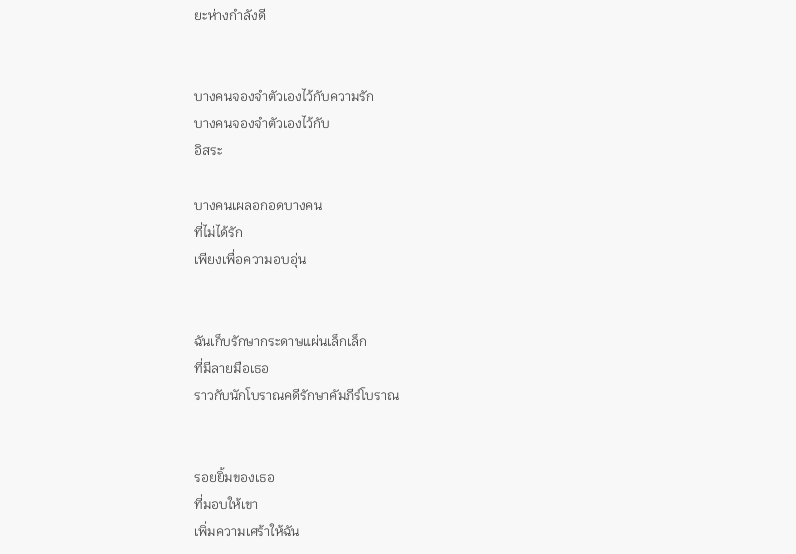ยะห่างกำลังดี


บางคนจองจำตัวเองไว้กับความรัก
บางคนจองจำตัวเองไว้กับ
อิสระ

บางคนเผลอกอดบางคน
ที่ไม่ได้รัก
เพียงเพื่อความอบอุ่น


ฉันเก็บรักษากระดาษแผ่นเล็กเล็ก
ที่มีลายมือเธอ
ราวกับนักโบราณคดีรักษาคัมภีร์โบราณ


รอยยิ้มของเธอ
ที่มอบให้เขา
เพิ่มความเศร้าให้ฉัน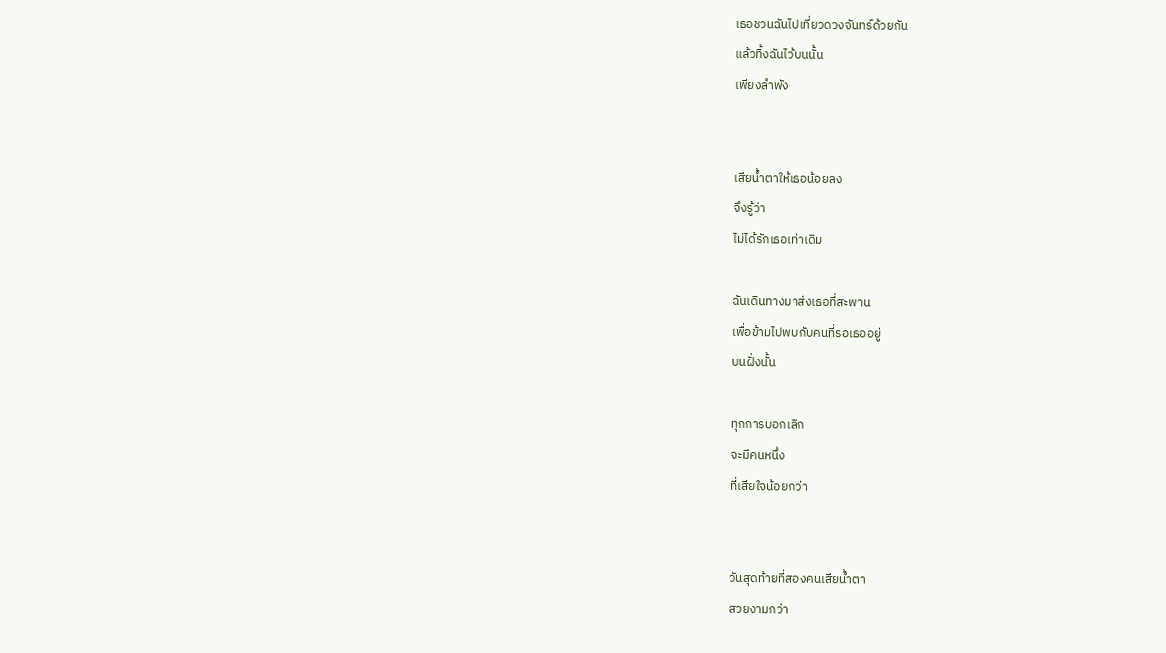เธอชวนฉันไปเที่ยวดวงจันทร์ด้วยกัน
แล้วทิ้งฉันไว้บนนั้น
เพียงลำพัง


เสียน้ำตาให้เธอน้อยลง
จึงรู้ว่า
ไม่ได้รักเธอเท่าเดิม

ฉันเดินทางมาส่งเธอที่สะพาน
เพื่อข้ามไปพบกับคนที่รอเธออยู่
บนฝั่งนั้น

ทุกการบอกเลิก
จะมีคนหนึ่ง
ที่เสียใจน้อยกว่า


วันสุดท้ายที่สองคนเสียน้ำตา
สวยงามกว่า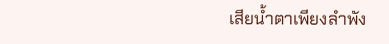เสียน้ำตาเพียงลำพัง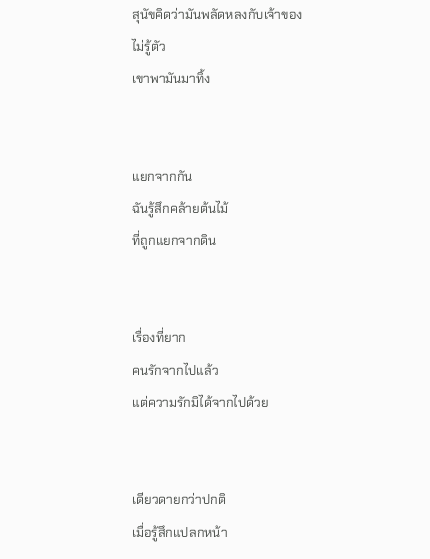สุนัขคิดว่ามันพลัดหลงกับเจ้าของ
ไม่รู้ตัว
เขาพามันมาทิ้ง


แยกจากกัน
ฉันรู้สึกคล้ายต้นไม้
ที่ถูกแยกจากดิน


เรื่องที่ยาก
คนรักจากไปแล้ว
แต่ความรักมิได้จากไปด้วย


เดียวดายกว่าปกติ
เมื่อรู้สึกแปลกหน้า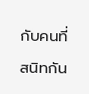กับคนที่สนิทกัน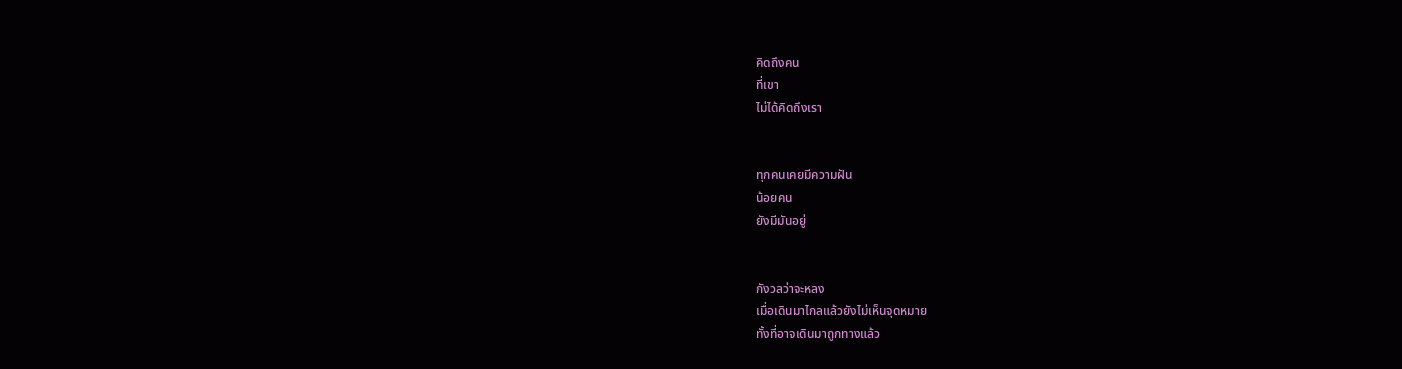คิดถึงคน
ที่เขา
ไม่ได้คิดถึงเรา


ทุกคนเคยมีความฝัน
น้อยคน
ยังมีมันอยู่


กังวลว่าจะหลง
เมื่อเดินมาไกลแล้วยังไม่เห็นจุดหมาย
ทั้งที่อาจเดินมาถูกทางแล้ว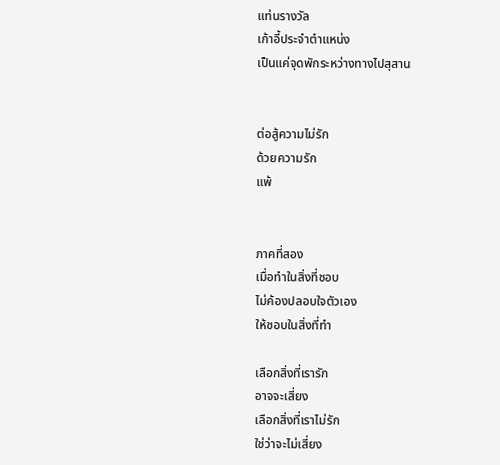แท่นรางวัล
เก้าอี้ประจำตำแหน่ง
เป็นแค่จุดพักระหว่างทางไปสุสาน


ต่อสู้ความไม่รัก
ด้วยความรัก
แพ้


ภาคที่สอง
เมื่อทำในสิ่งที่ชอบ
ไม่ค้องปลอบใจตัวเอง
ให้ชอบในสิ่งที่ทำ

เลือกสิ่งที่เรารัก
อาจจะเสี่ยง
เลือกสิ่งที่เราไม่รัก
ใช่ว่าจะไม่เสี่ยง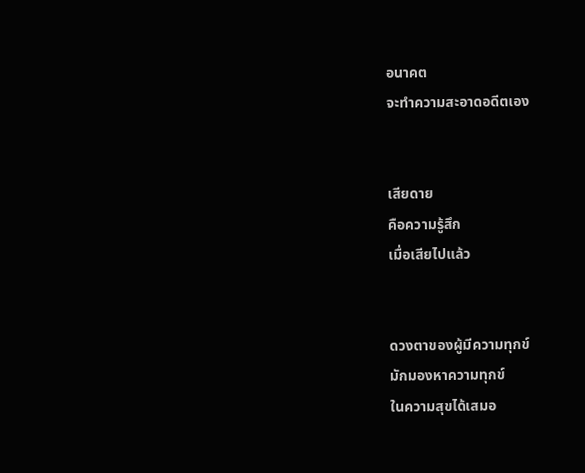อนาคต
จะทำความสะอาดอดีตเอง


เสียดาย
คือความรู้สึก
เมื่อเสียไปแล้ว


ดวงตาของผู้มีความทุกข์
มักมองหาความทุกข์
ในความสุขได้เสมอ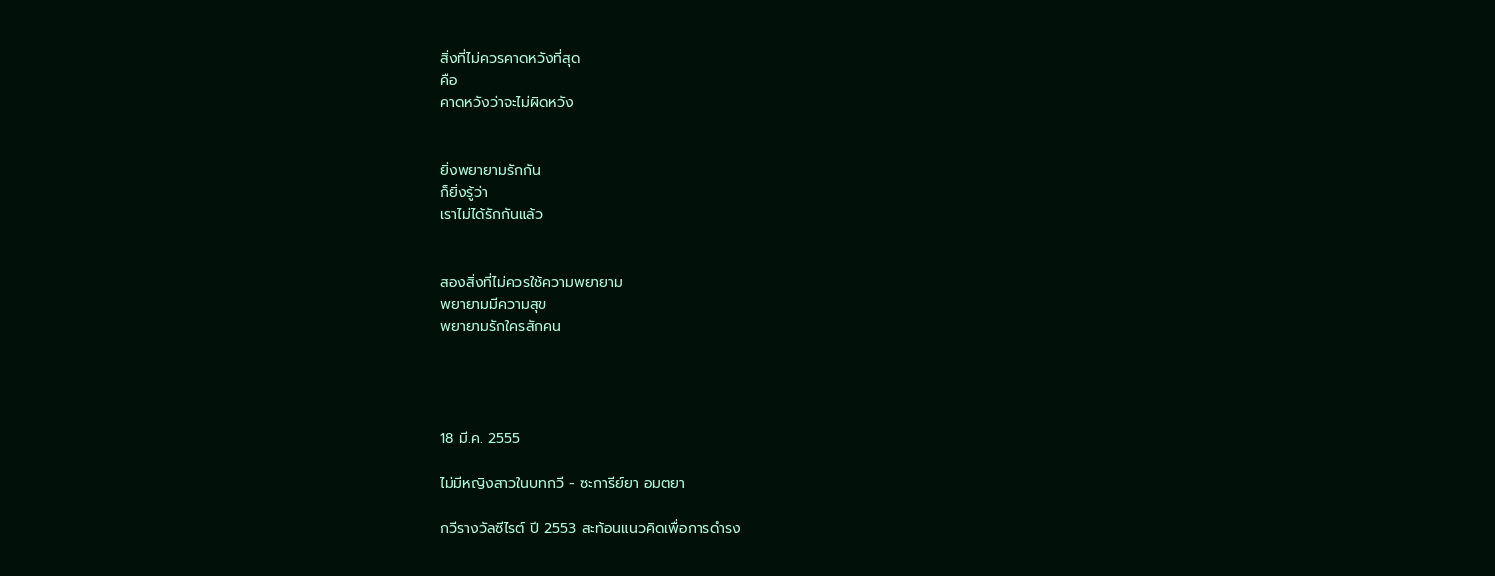สิ่งที่ไม่ควรคาดหวังที่สุด
คือ
คาดหวังว่าจะไม่ผิดหวัง


ยิ่งพยายามรักกัน
ก็ยิ่งรู้ว่า
เราไม่ได้รักกันแล้ว


สองสิ่งที่ไม่ควรใช้ความพยายาม
พยายามมีความสุข
พยายามรักใครสักคน




18 มี.ค. 2555

ไม่มีหญิงสาวในบทกวี - ซะการีย์ยา อมตยา

กวีรางวัลซีไรต์ ปี 2553 สะท้อนแนวคิดเพื่อการดำรง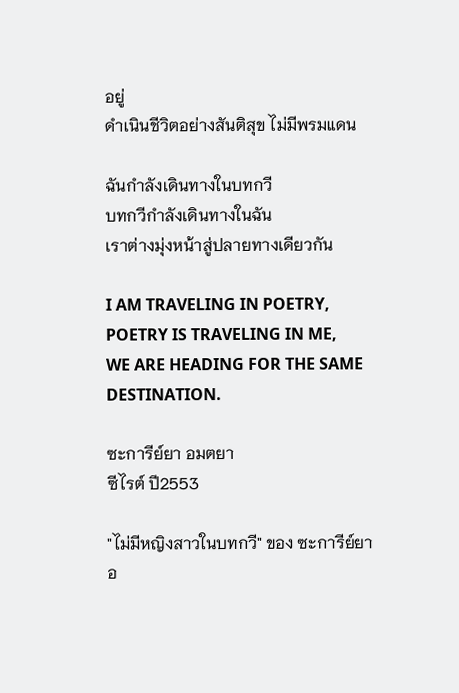อยู่
ดำเนินชีวิตอย่างสันติสุข ไม่มีพรมแดน

ฉันกำลังเดินทางในบทกวี
บทกวีกำลังเดินทางในฉัน
เราต่างมุ่งหน้าสู่ปลายทางเดียวกัน

I AM TRAVELING IN POETRY,
POETRY IS TRAVELING IN ME,
WE ARE HEADING FOR THE SAME DESTINATION.

ซะการีย์ยา อมตยา
ซีไรต์ ปี2553

"ไม่มีหญิงสาวในบทกวี" ของ ซะการีย์ยา อ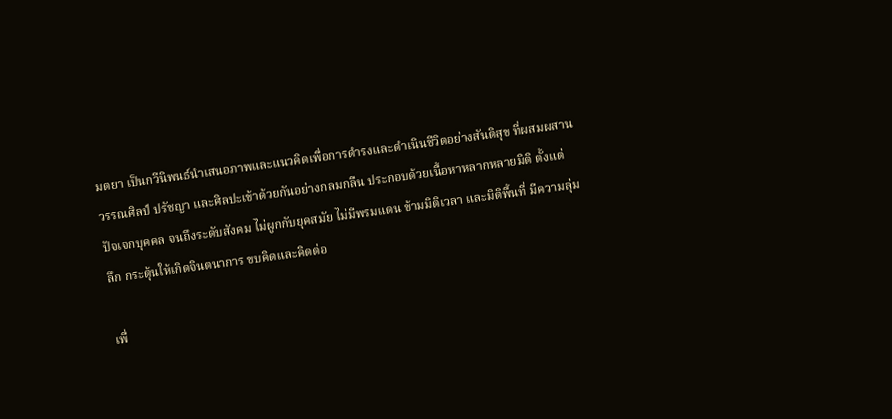มตยา เป็นกวีนิพนธ์นำเสนอภาพและแนวคิดเพื่อการดำรงและดำเนินชีวิตอย่างสันติสุข ที่ผสมผสานวรรณศิลป์ ปรัชญา และศิลปะเข้าด้วยกันอย่างกลมกลืน ประกอบด้วยเนื้อหาหลากหลายมิติ ตั้งแต่ปัจเจกบุคคล จนถึงระดับสังคม ไม่ผูกกับยุคสมัย ไม่มีพรมแดน ข้ามมิติเวลา และมิติพื้นที่ มีความลุ่มลึก กระตุ้นให้เกิดจินตนาการ ขบคิดและคิดต่อ

เพื่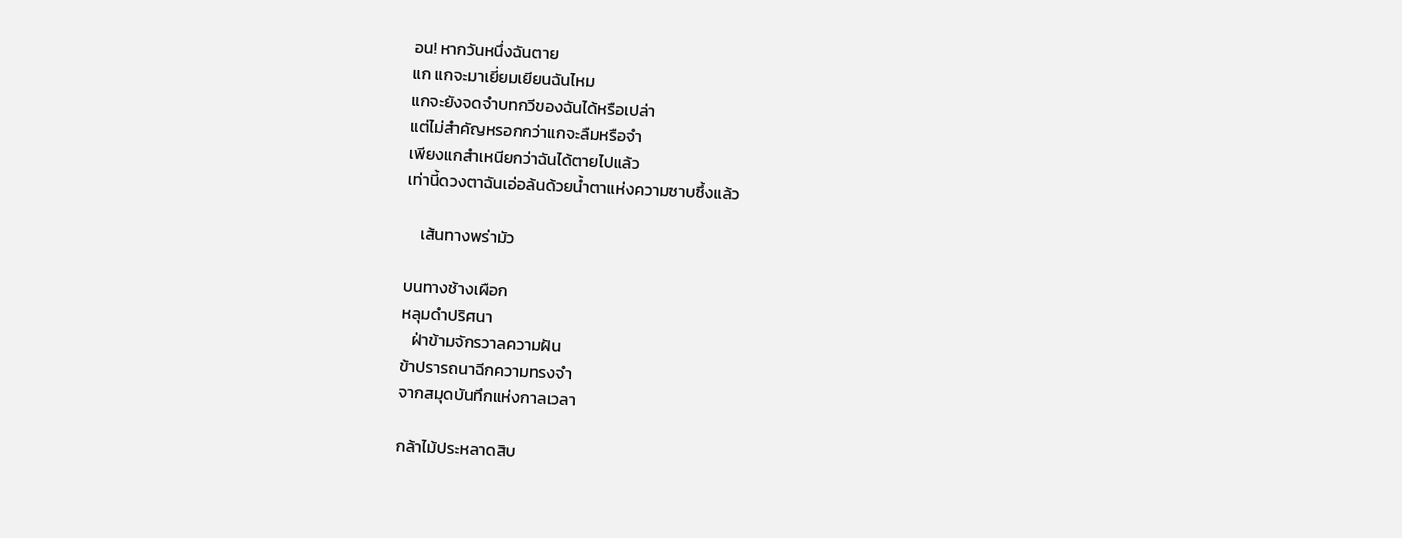อน! หากวันหนึ่งฉันตาย
แก แกจะมาเยี่ยมเยียนฉันไหม
แกจะยังจดจำบทกวีของฉันได้หรือเปล่า
แต่ไม่สำคัญหรอกกว่าแกจะลืมหรือจำ
เพียงแกสำเหนียกว่าฉันได้ตายไปแล้ว
เท่านี้ดวงตาฉันเอ่อล้นด้วยน้ำตาแห่งความซาบซึ้งแล้ว

    เส้นทางพร่ามัว

บนทางช้างเผือก
หลุมดำปริศนา
   ฝ่าข้ามจักรวาลความฝัน
ข้าปรารถนาฉีกความทรงจำ
จากสมุดบันทึกแห่งกาลเวลา

กล้าไม้ประหลาดสิบ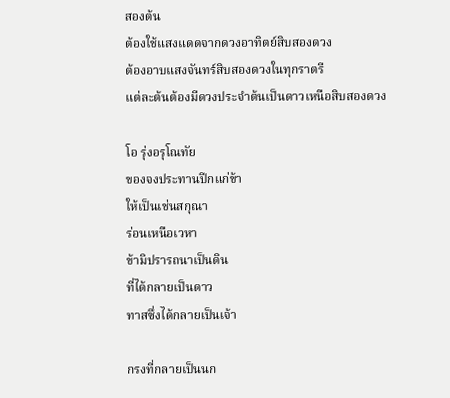สองต้น
ต้องใช้แสงแดดจากดวงอาทิตย์สิบสองดวง
ต้องอาบแสงจันทร์สิบสองดวงในทุกราตรี
แต่ละต้นต้องมีดวงประจำต้นเป็นดาวเหนือสิบสองดวง

โอ รุ่งอรุโณทัย
ของจงประทานปีกแก่ข้า
ให้เป็นเช่นสกุณา
ร่อนเหนือเวหา
ข้ามิปรารถนาเป็นดิน
ที่ได้กลายเป็นดาว
ทาสซึ่งได้กลายเป็นเจ้า

กรงที่กลายเป็นนก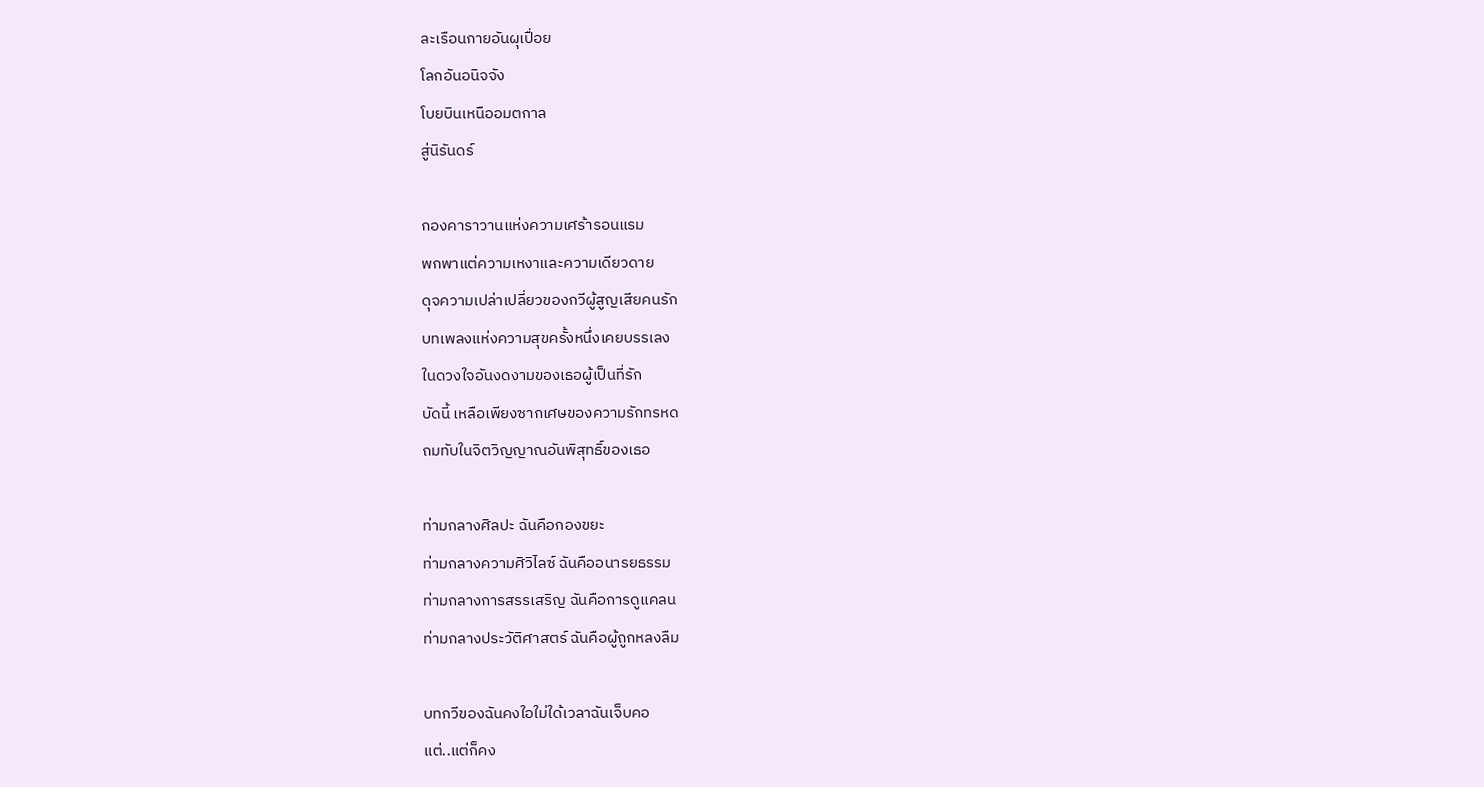ละเรือนกายอันผุเปื่อย
โลกอันอนิจจัง
โบยบินเหนืออมตกาล
สู่นิรันดร์

กองคาราวานแห่งความเศร้ารอนแรม
พกพาแต่ความเหงาและความเดียวดาย
ดุจความเปล่าเปลี่ยวของกวีผู้สูญเสียคนรัก
บทเพลงแห่งความสุขครั้งหนึ่งเคยบรรเลง
ในดวงใจอันงดงามของเธอผู้เป็นที่รัก
บัดนี้ เหลือเพียงซากเศษของความรักทรหด
ถมทับในจิตวิญญาณอันพิสุทธิ์ของเธอ

ท่ามกลางศิลปะ ฉันคือกองขยะ
ท่ามกลางความศิวิไลซ์ ฉันคืออนารยธรรม
ท่ามกลางการสรรเสริญ ฉันคือการดูแคลน
ท่ามกลางประวัติศาสตร์ ฉันคือผู้ถูกหลงลืม

บทกวีของฉันคงใอใม่ใด้เวลาฉันเจ็บคอ
แต่..แต่ก็คง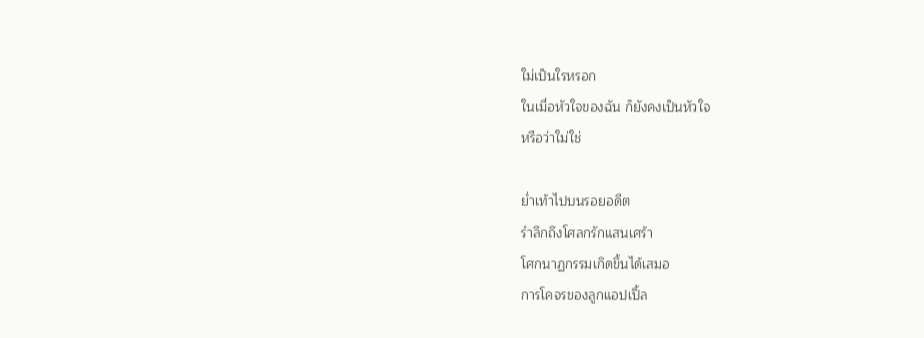ใม่เป็นใรหรอก
ในเมื่อหัวใจของฉัน ก็ยังคงเป็นหัวใจ
หรือว่าใม่ใช่

ย่ำเท้าไปบนรอยอดีต
รำลึกถึงโศลกรักแสนเศร้า
โศกนาฏกรรมเกิดขึ้นได้เสมอ
การโคจรของลูกแอปเปิ้ล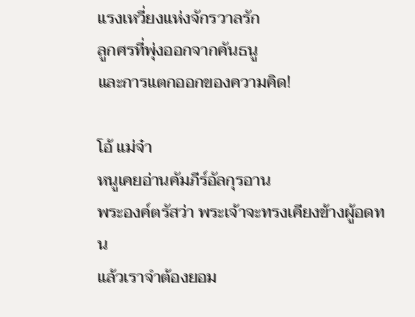แรงเหวี่ยงแห่งจักรวาลรัก
ลูกศรที่พุ่งออกจากคันธนู
และการแตกออกของความคิด!

โอ้ แม่จ๋า
หนูเคยอ่านคัมภีร์อัลกุรอาน
พระองค์ตรัสว่า พระเจ้าจะทรงเคียงข้างผู้อดทน
แล้วเราจำต้องยอม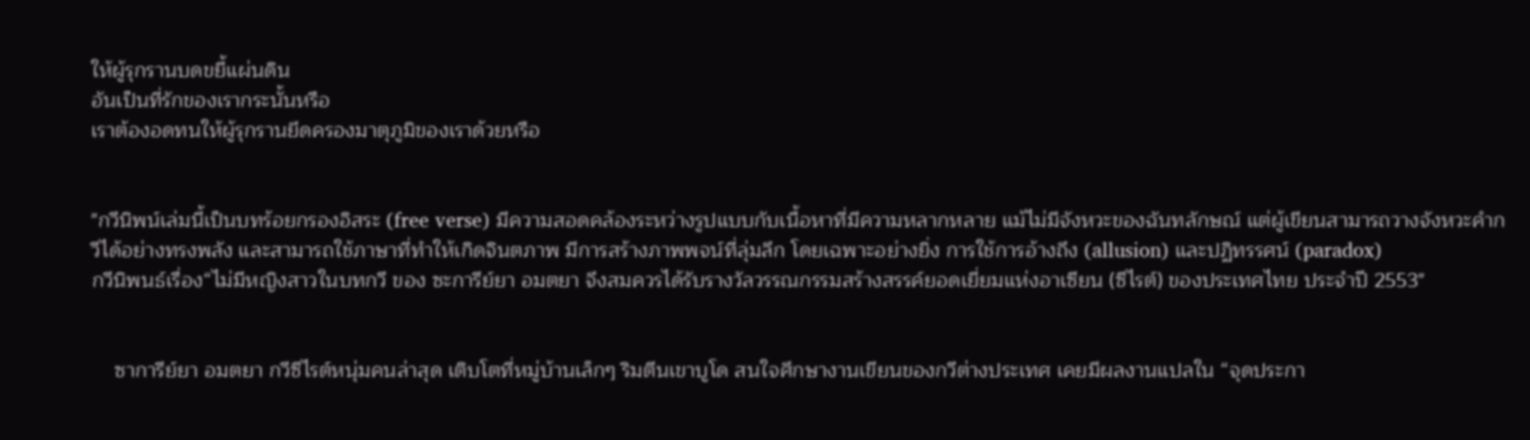ให้ผู้รุกรานบดขยี้แผ่นดิน
อันเป็นที่รักของเรากระนั้นหรือ
เราต้องอดทนให้ผู้รุกรานยึดครองมาตุภูมิของเราด้วยหรือ


"กวีนิพน์เล่มนี้เป็นบทร้อยกรองอิสระ (free verse) มีความสอดคล้องระหว่างรูปแบบกับเนื้อหาที่มีความหลากหลาย แม้ไม่มีจังหวะของฉันทลักษณ์ แต่ผู้เขียนสามารถวางจังหวะคำกวีได้อย่างทรงพลัง และสามารถใช้ภาษาที่ทำให้เกิดจินตภาพ มีการสร้างภาพพจน์ที่ลุ่มลึก โดยเฉพาะอย่างยิ่ง การใช้การอ้างถึง (allusion) และปฏิทรรศน์ (paradox)
กวีนิพนธ์เรื่อง“ไม่มีหญิงสาวในบทกวี ของ ซะการีย์ยา อมตยา จึงสมควรได้รับรางวัลวรรณกรรมสร้างสรรค์ยอดเยี่ยมแห่งอาเซียน (ซีไรต์) ของประเทศไทย ประจำปี 2553"


    ซาการีย์ยา อมตยา กวีซีไรต์หนุ่มคนล่าสุด เติบโตที่หมู่บ้านเล็กๆ ริมตีนเขาบูโด สนใจศึกษางานเขียนของกวีต่างประเทศ เคยมีผลงานแปลใน “จุดประกา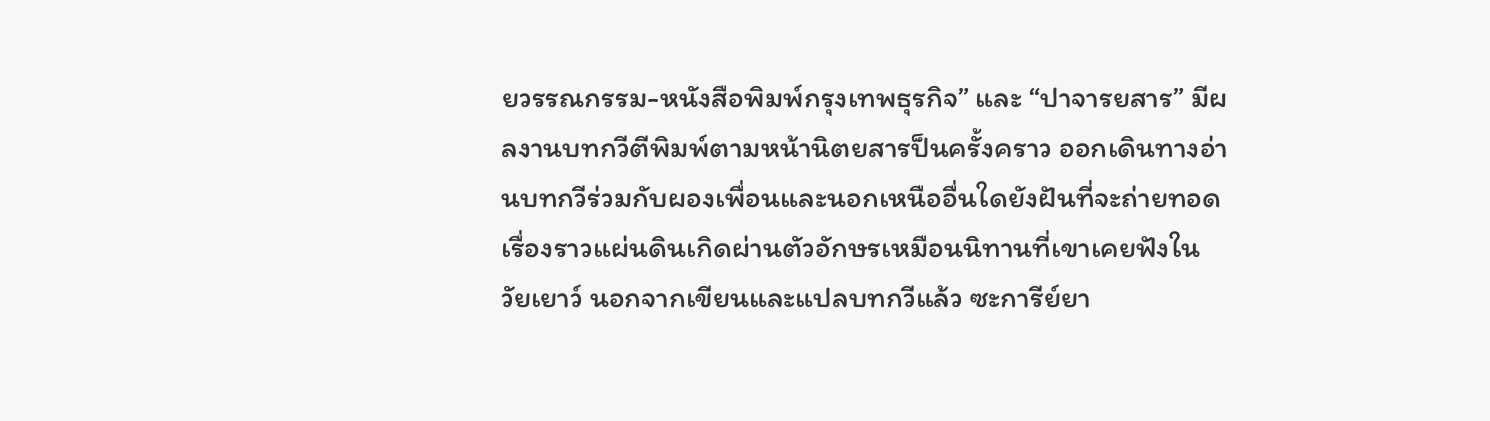ยวรรณกรรม-หนังสือพิมพ์กรุงเทพธุรกิจ” และ “ปาจารยสาร” มีผลงานบทกวีตีพิมพ์ตามหน้านิตยสารป็นครั้งคราว ออกเดินทางอ่านบทกวีร่วมกับผองเพื่อนและนอกเหนืออื่นใดยังฝันที่จะถ่ายทอด เรื่องราวแผ่นดินเกิดผ่านตัวอักษรเหมือนนิทานที่เขาเคยฟังในวัยเยาว์ นอกจากเขียนและแปลบทกวีแล้ว ซะการีย์ยา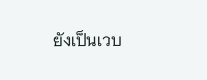ยังเป็นเวบ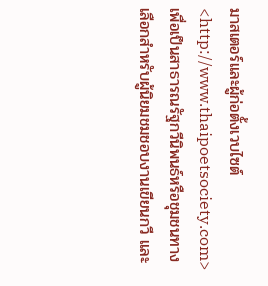มาสเตอร์และผู้ก่อตั้งเวบไซต์ <http://www.thaipoetsociety.com> เพื่อเป็นสาธารณรัฐกวีนิพนธ์หรือชุมชนทางเลือกสำหรับผู้นิยมชมชอบงานเขียนกวี และ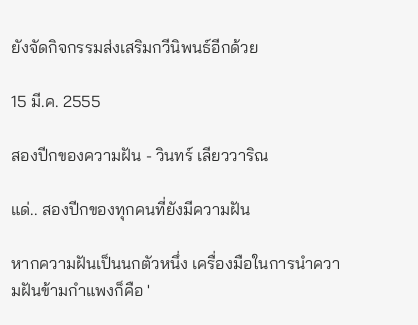ยังจัดกิจกรรมส่งเสริมกวีนิพนธ์อีกด้วย

15 มี.ค. 2555

สองปีกของความฝัน - วินทร์ เลียววาริณ

แด่.. สองปีกของทุกคนที่ยังมีความฝัน

หากความฝันเป็นนกตัวหนึ่ง เครื่องมือในการนำความฝันข้ามกำแพงก็คือ '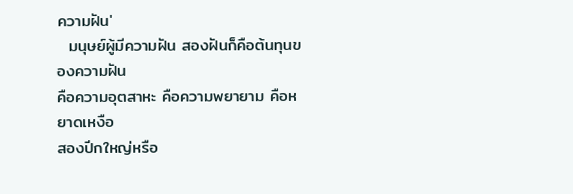ความฝัน'
  มนุษย์ผู้มีความฝัน สองฝันก็คือต้นทุนของความฝัน
คือความอุตสาหะ คือความพยายาม คือหยาดเหงือ
สองปีกใหญ่หรือ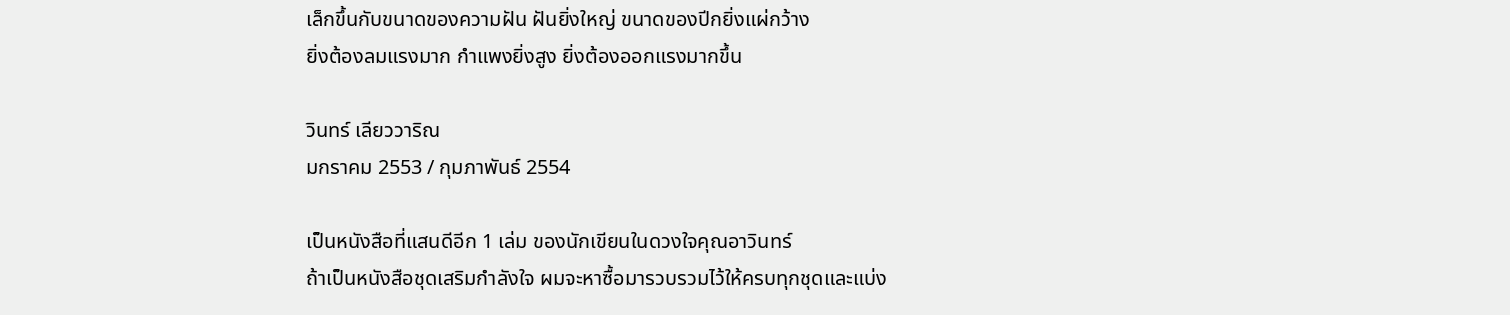เล็กขึ้นกับขนาดของความฝัน ฝันยิ่งใหญ่ ขนาดของปีกยิ่งแผ่กว้าง
ยิ่งต้องลมแรงมาก กำแพงยิ่งสูง ยิ่งต้องออกแรงมากขึ้น

วินทร์ เลียววาริณ
มกราคม 2553 / กุมภาพันธ์ 2554

เป็นหนังสือที่แสนดีอีก 1 เล่ม ของนักเขียนในดวงใจคุณอาวินทร์
ถ้าเป็นหนังสือชุดเสริมกำลังใจ ผมจะหาซื้อมารวบรวมไว้ให้ครบทุกชุดและแบ่ง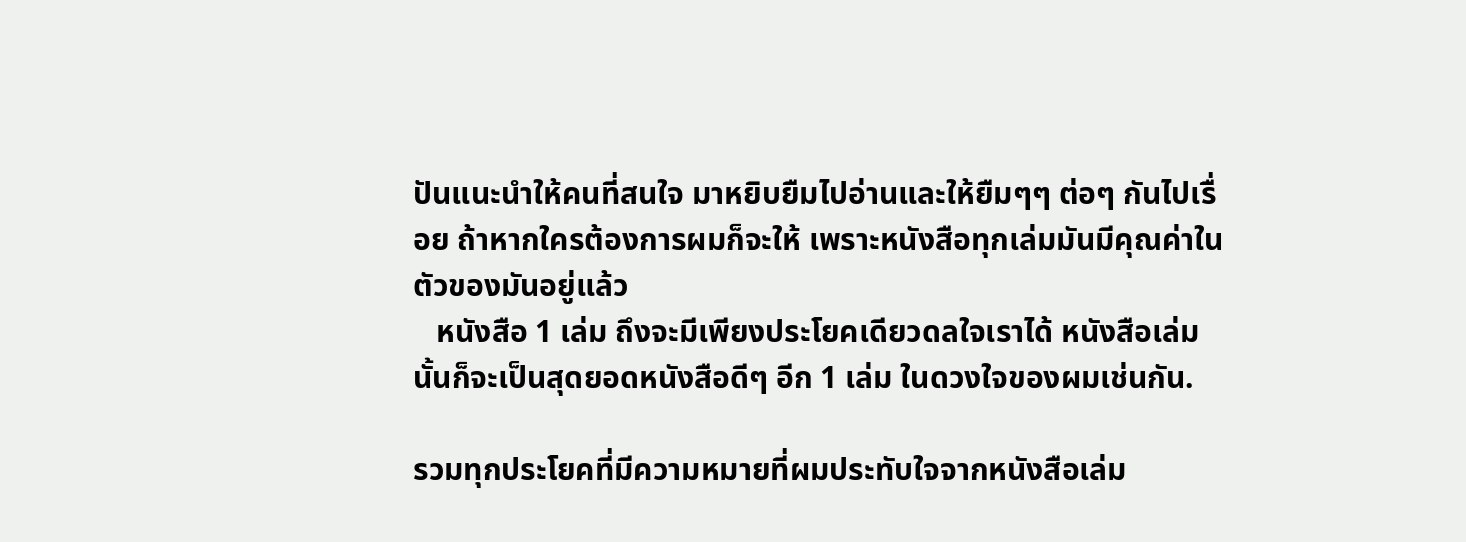ปันแนะนำให้คนที่สนใจ มาหยิบยืมไปอ่านและให้ยืมๆๆ ต่อๆ กันไปเรื่อย ถ้าหากใครต้องการผมก็จะให้ เพราะหนังสือทุกเล่มมันมีคุณค่าในตัวของมันอยู่แล้ว
   หนังสือ 1 เล่ม ถึงจะมีเพียงประโยคเดียวดลใจเราได้ หนังสือเล่มนั้นก็จะเป็นสุดยอดหนังสือดีๆ อีก 1 เล่ม ในดวงใจของผมเช่นกัน.

รวมทุกประโยคที่มีความหมายที่ผมประทับใจจากหนังสือเล่ม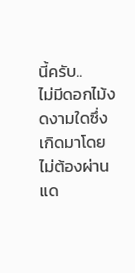นี้ครับ..
ไม่มีดอกไม้งดงามใดซึ่งเกิดมาโดยไม่ต้องผ่าน
แด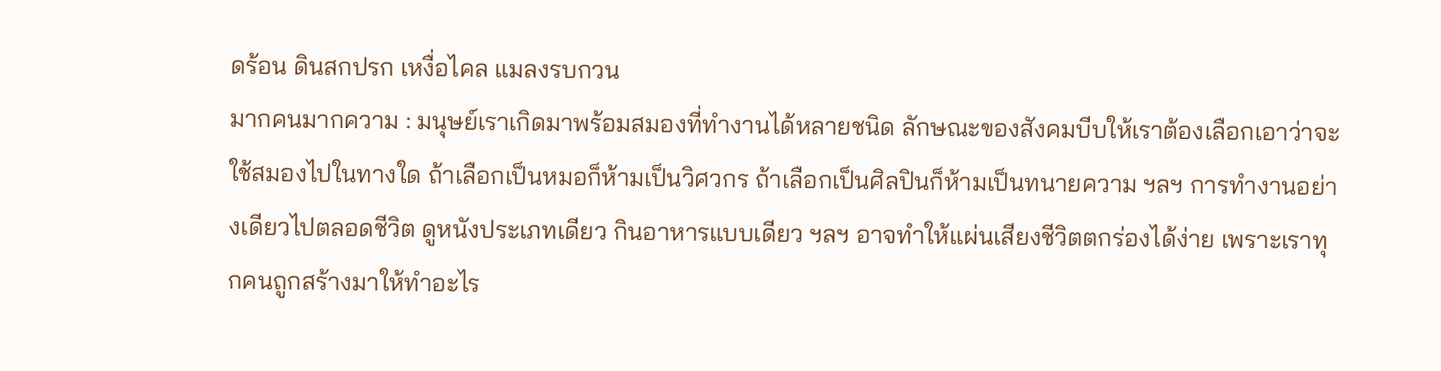ดร้อน ดินสกปรก เหงื่อไคล แมลงรบกวน
มากคนมากความ : มนุษย์เราเกิดมาพร้อมสมองที่ทำงานได้หลายชนิด ลักษณะของสังคมบีบให้เราต้องเลือกเอาว่าจะใช้สมองไปในทางใด ถ้าเลือกเป็นหมอก็ห้ามเป็นวิศวกร ถ้าเลือกเป็นศิลปินก็ห้ามเป็นทนายความ ฯลฯ การทำงานอย่างเดียวไปตลอดชีวิต ดูหนังประเภทเดียว กินอาหารแบบเดียว ฯลฯ อาจทำให้แผ่นเสียงชีวิตตกร่องได้ง่าย เพราะเราทุกคนถูกสร้างมาให้ทำอะไร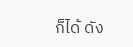ก็ได้ ดัง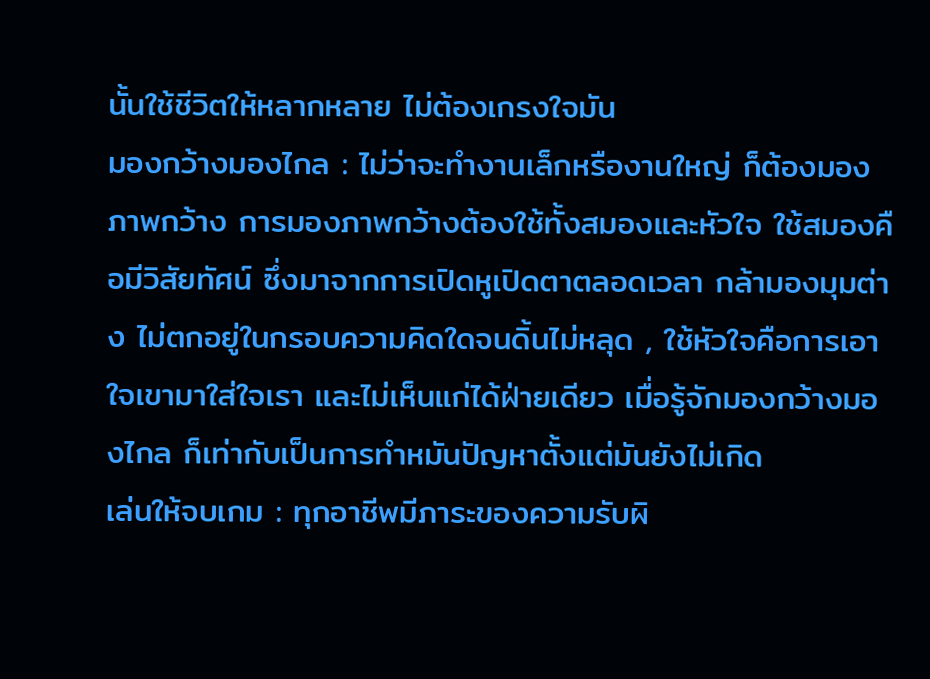นั้นใช้ชีวิตให้หลากหลาย ไม่ต้องเกรงใจมัน
มองกว้างมองไกล : ไม่ว่าจะทำงานเล็กหรืองานใหญ่ ก็ต้องมองภาพกว้าง การมองภาพกว้างต้องใช้ทั้งสมองและหัวใจ ใช้สมองคือมีวิสัยทัศน์ ซึ่งมาจากการเปิดหูเปิดตาตลอดเวลา กล้ามองมุมต่าง ไม่ตกอยู่ในกรอบความคิดใดจนดิ้นไม่หลุด , ใช้หัวใจคือการเอาใจเขามาใส่ใจเรา และไม่เห็นแก่ได้ฝ่ายเดียว เมื่อรู้จักมองกว้างมองไกล ก็เท่ากับเป็นการทำหมันปัญหาตั้งแต่มันยังไม่เกิด
เล่นให้จบเกม : ทุกอาชีพมีภาระของความรับผิ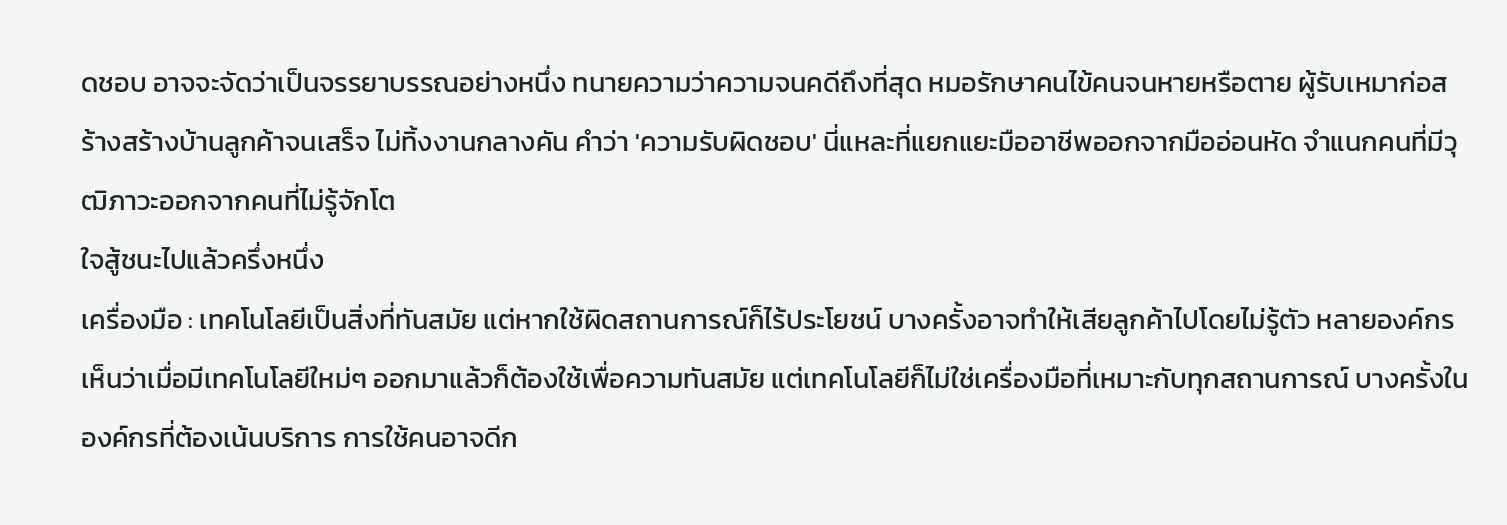ดชอบ อาจจะจัดว่าเป็นจรรยาบรรณอย่างหนึ่ง ทนายความว่าความจนคดีถึงที่สุด หมอรักษาคนไข้คนจนหายหรือตาย ผู้รับเหมาก่อสร้างสร้างบ้านลูกค้าจนเสร็จ ไม่ทิ้งงานกลางคัน คำว่า 'ความรับผิดชอบ' นี่แหละที่แยกแยะมืออาชีพออกจากมืออ่อนหัด จำแนกคนที่มีวุฒิภาวะออกจากคนที่ไม่รู้จักโต
ใจสู้ชนะไปแล้วครึ่งหนึ่ง
เครื่องมือ : เทคโนโลยีเป็นสิ่งที่ทันสมัย แต่หากใช้ผิดสถานการณ์ก็ไร้ประโยชน์ บางครั้งอาจทำให้เสียลูกค้าไปโดยไม่รู้ตัว หลายองค์กรเห็นว่าเมื่อมีเทคโนโลยีใหม่ๆ ออกมาแล้วก็ต้องใช้เพื่อความทันสมัย แต่เทคโนโลยีก็ไม่ใช่เครื่องมือที่เหมาะกับทุกสถานการณ์ บางครั้งในองค์กรที่ต้องเน้นบริการ การใช้คนอาจดีก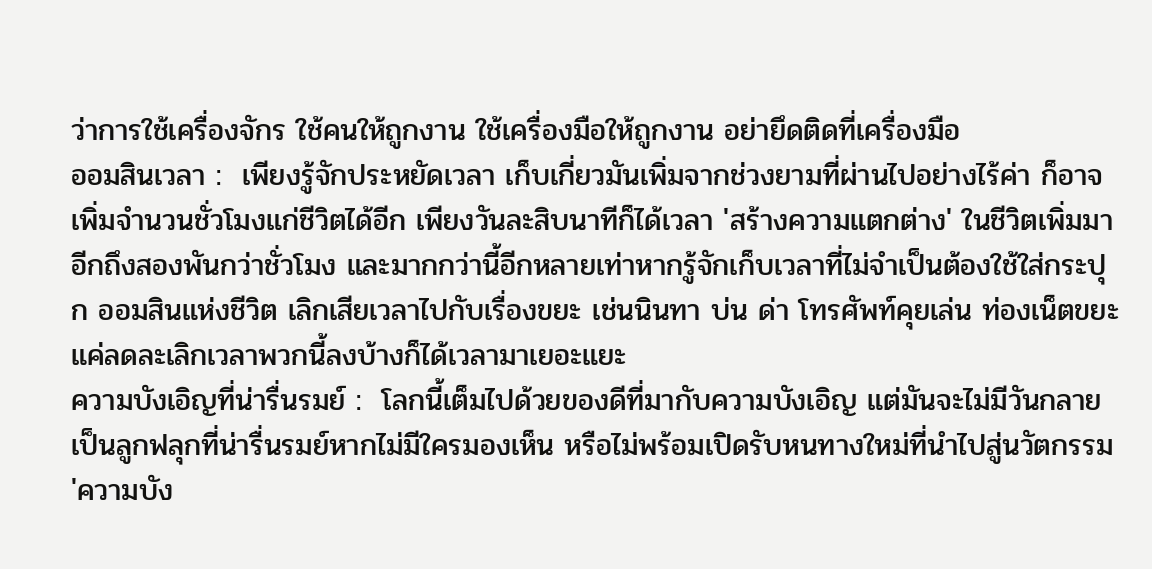ว่าการใช้เครื่องจักร ใช้คนให้ถูกงาน ใช้เครื่องมือให้ถูกงาน อย่ายึดติดที่เครื่องมือ
ออมสินเวลา :  เพียงรู้จักประหยัดเวลา เก็บเกี่ยวมันเพิ่มจากช่วงยามที่ผ่านไปอย่างไร้ค่า ก็อาจเพิ่มจำนวนชั่วโมงแก่ชีวิตได้อีก เพียงวันละสิบนาทีก็ได้เวลา 'สร้างความแตกต่าง' ในชีวิตเพิ่มมาอีกถึงสองพันกว่าชั่วโมง และมากกว่านี้อีกหลายเท่าหากรู้จักเก็บเวลาที่ไม่จำเป็นต้องใช้ใส่กระปุก ออมสินแห่งชีวิต เลิกเสียเวลาไปกับเรื่องขยะ เช่นนินทา บ่น ด่า โทรศัพท์คุยเล่น ท่องเน็ตขยะ แค่ลดละเลิกเวลาพวกนี้ลงบ้างก็ได้เวลามาเยอะแยะ
ความบังเอิญที่น่ารื่นรมย์ :  โลกนี้เต็มไปด้วยของดีที่มากับความบังเอิญ แต่มันจะไม่มีวันกลายเป็นลูกฟลุกที่น่ารื่นรมย์หากไม่มีใครมองเห็น หรือไม่พร้อมเปิดรับหนทางใหม่ที่นำไปสู่นวัตกรรม 'ความบัง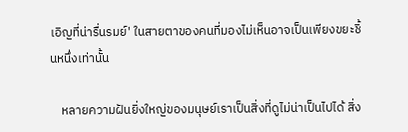เอิญที่น่ารื่นรมย์' ในสายตาของคนที่มองไม่เห็นอาจเป็นเพียงขยะชิ้นหนึ่งเท่านั้น

    หลายความฝันยิ่งใหญ่ของมนุษย์เราเป็นสิ่งที่ดูไม่น่าเป็นไปได้ สิ่ง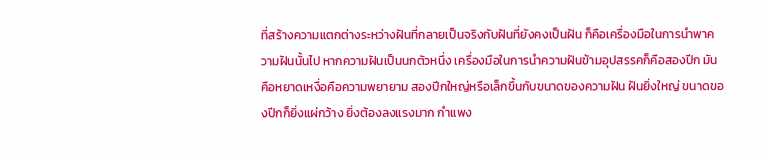ที่สร้างความแตกต่างระหว่างฝันที่กลายเป็นจริงกับฝันที่ยังคงเป็นฝัน ก็คือเครื่องมือในการนำพาความฝันนั้นไป หากความฝันเป็นนกตัวหนึ่ง เครื่องมือในการนำความฝันข้ามอุปสรรคก็คือสองปีก มันคือหยาดเหงื่อคือความพยายาม สองปีกใหญ่หรือเล็กขึ้นกับขนาดของความฝัน ฝันยิ่งใหญ่ ขนาดของปีกก็ยิ่งแผ่กว้าง ยิ่งต้องลงแรงมาก กำแพง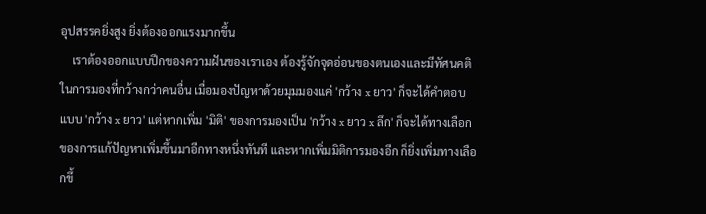อุปสรรคยิ่งสูง ยิ่งต้องออกแรงมากขึ้น
    เราต้องออกแบบปีกของความฝันของเราเอง ต้องรู้จักจุดอ่อนของตนเองและมีทัศนคติในการมองที่กว้างกว่าคนอื่น เมื่อมองปัญหาด้วยมุมมองแค่ 'กว้าง x ยาว' ก็จะได้คำตอบแบบ 'กว้าง x ยาว' แต่หากเพิ่ม 'มิติ' ของการมองเป็น 'กว้าง x ยาว x ลึก' ก็จะได้ทางเลือกของการแก้ปัญหาเพิ่มขึ้นมาอีกทางหนึ่งทันที และหากเพิ่มมิติการมองอีก ก็ยิ่งเพิ่มทางเลือกขึ้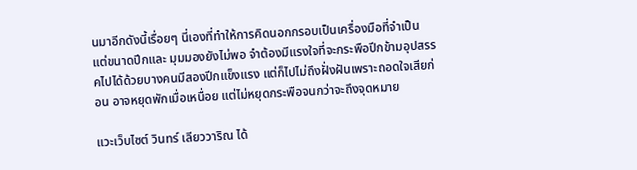นมาอีกดังนี้เรื่อยๆ นี่เองที่ทำให้การคิดนอกกรอบเป็นเครื่องมือที่จำเป็น
แต่ขนาดปีกและ มุมมองยังไม่พอ จำต้องมีแรงใจที่จะกระพือปีกข้ามอุปสรรคไปได้ด้วยบางคนมีสองปีกแข็งแรง แต่ก็ไปไม่ถึงฝั่งฝันเพราะถอดใจเสียก่อน อาจหยุดพักเมื่อเหนื่อย แต่ไม่หยุดกระพือจนกว่าจะถึงจุดหมาย

แวะเว็บไซต์ วินทร์ เลียววาริณ ได้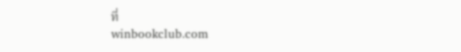ที่
winbookclub.com